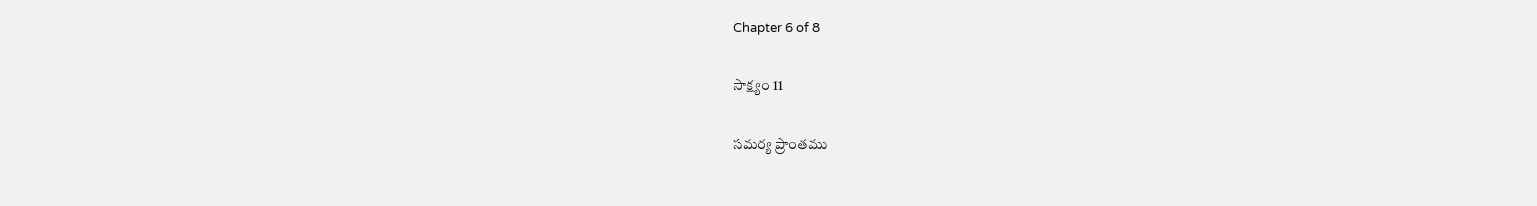Chapter 6 of 8

సాక్ష్యం 11

సమర్య ప్రాంతము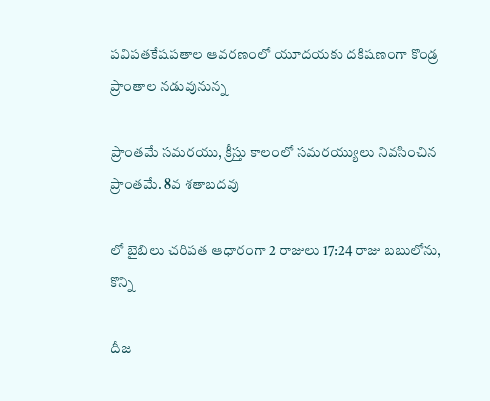పవిపతకేషపతాల ఆవరణంలో యూదయకు దకిషణంగా కొండ్ర ప్రాంతాల నడువునున్న

ప్రాంతమే సమరయు, క్రీస్తు కాలంలో సమరయ్యులు నివసించిన ప్రాంతమే. 8వ శతాబదవు

లో బైబిలు చరిపత ఆధారంగా 2 రాజులు 17:24 రాజు బబులోను, కొన్ని

దీజ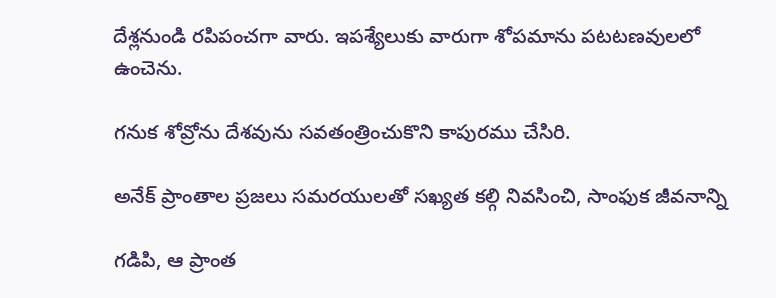దేశ్లనుండి రపిపంచగా వారు. ఇపశ్యేలుకు వారుగా శోపమాను పటటణవులలో ఉంచెను.

గనుక శోవ్రోను దేశవును సవతంత్రించుకొని కాపురము చేసిరి.

అనేక్ ప్రాంతాల ప్రజలు సమరయులతో సఖ్యత కల్గి నివసించి, సాంఫుక జీవనాన్ని

గడిపి, ఆ ప్రాంత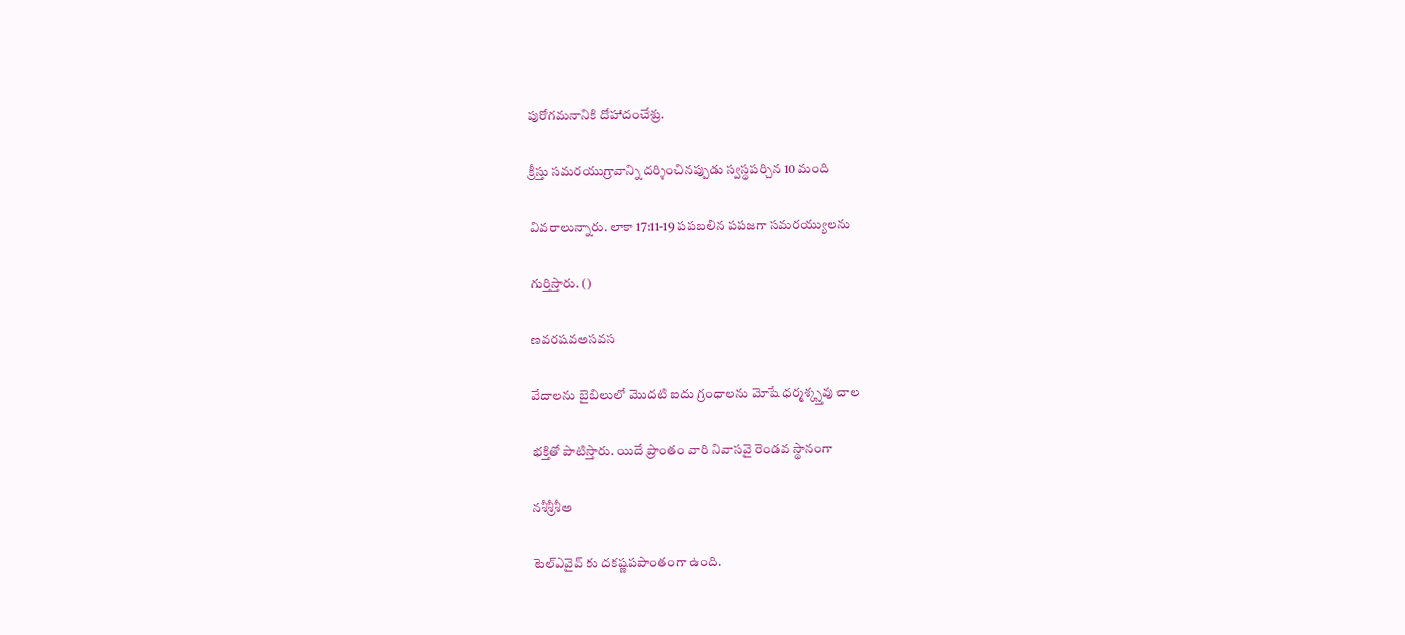పురోగమనానికి దోహాదంచేశ్రు.

క్రీస్తు సమరయుగ్రావాన్ని దర్శించినప్పుడు స్వస్థపర్చిన 10 మంది

వివరాలున్నారు. లాకా 17:11-19 పపబలిన పపజగా సమరయ్యులను

గుర్తిస్తారు. ()

ణవరషవఅసవస

వేదాలను బైబిలులో మొదటి ఐదు గ్రంధాలను మోషే ధర్మశ్క్స్తవు చాల

భక్తితో పాటిస్తారు. యిదే ప్రాంతం వారి నివాసవై రెండవ స్థానంగా

నశీశ్రీశీఅ

టెల్ఎవైవ్ కు దకష్ణపపాంతంగా ఉంది.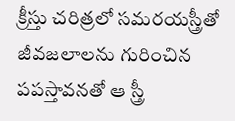క్రీస్తు చరిత్రలో సమరయస్త్రీతో జీవజలాలను గురించిన పపస్తావనతో ఆ స్త్రీ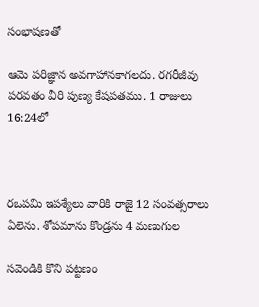సంభాషణతో

ఆమె పరిజ్ఞాన అవగాహానకాగలదు. రగరీజీవు పరవతం వీరి పుణ్య కేషపతము. 1 రాజులు 16:24లో



రఒపమి ఇపశ్యేలు వారికి రాజై 12 సంవత్సరాలు ఏలెను. శోపమాను కొండ్రను 4 మణుగుల

సవెండికి కొని పట్టణం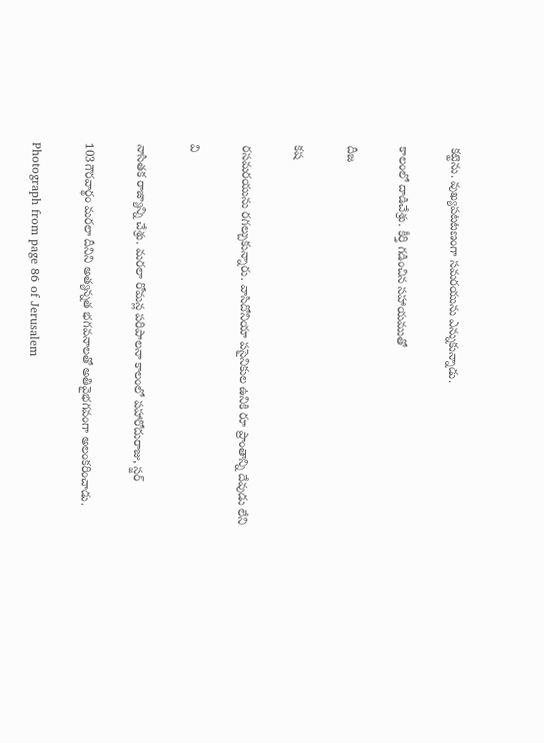కట్టెను. వుఖ్యపటటణంగా సమరయును ఎన్నుకున్నాడు.

కాలంలో దాడిచేశ్రు. కీర్తి గడించిన సహాయముతో

దీజ

కష

రసమరయును రగల్చుకున్నారు. వాసిదోనియా పసైనికుల ఉనికి రూ ప్రాంతాన్ని దేవుడు లేని

వి

నాసితక రాజ్యాన్ని చేశ్రు. మరలా రోమన్ల పరిపాలనా కాలంలో పహారోదురాజు, స్జర్

103గౌరవార్థం మరలా దీనిని అత్యన్నత భగవనాలతో అతివైభగవంగా అలంకరించాడు.

Photograph from page 86 of Jerusalem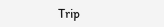Trip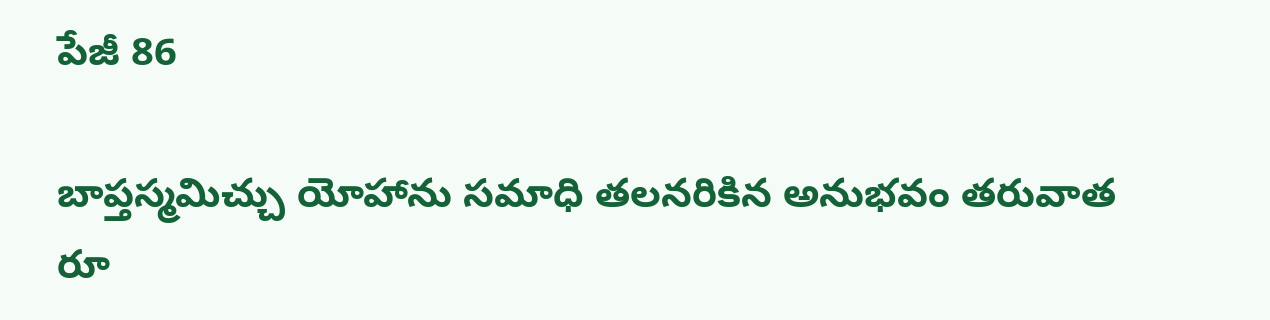పేజీ 86

బాప్తస్మమిచ్చు యోహాను సమాధి తలనరికిన అనుభవం తరువాత రూ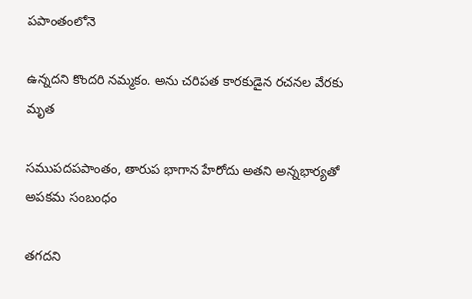పపాంతంలోనె

ఉన్నదని కొందరి నమ్మకం. అను చరిపత కారకుడైన రచనల వేరకు మృత

సముపదపపాంతం, తారుప భాగాన హేరోదు అతని అన్నభార్యతో అపకమ సంబంధం

తగదని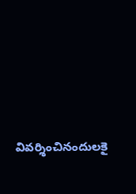వివర్శించినందులకై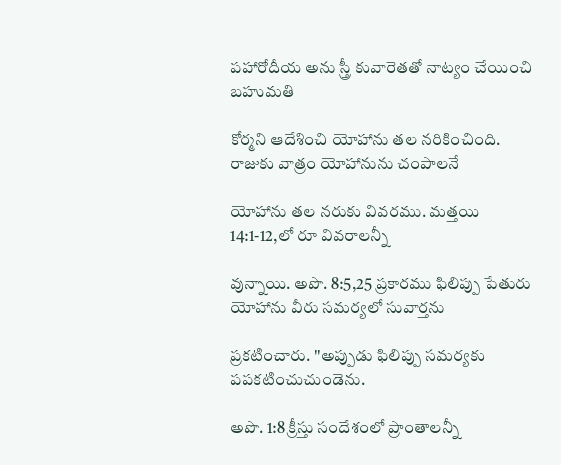పహారోదీయ అను స్త్రీ కువారెతతో నాట్యం చేయించి బహుమతి

కోర్మని ఆదేశించి యోహాను తల నరికించింది. రాజుకు వాత్రం యోహానును చంపాలనే

యోహాను తల నరుకు వివరము. మత్తయి 14:1-12,లో రూ వివరాలన్నీ

వున్నాయి. అపొ. 8:5,25 ప్రకారము ఫిలిప్పు పేతురు యోహాను వీరు సమర్యలో సువార్తను

ప్రకటించారు. ''అప్పుడు ఫిలిప్పు సమర్యకు పపకటించుచుండెను.

అపొ. 1:8 క్రీస్తు సందేశంలో ప్రాంతాలన్నీ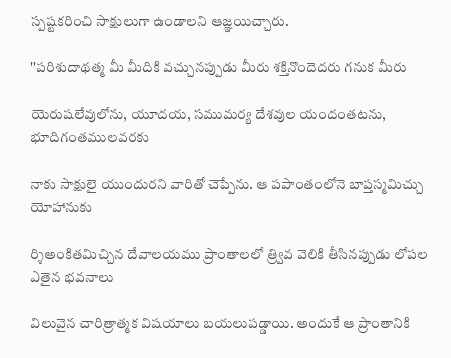స్పష్టకరించి సాక్షులుగా ఉండాలని ఆజ్ఞయిచ్చారు.

''పరిశుదాథత్మ మీ మీదికి వచ్చునప్పుడు మీరు శక్తినొందెదరు గనుక మీరు

యెరుషలేవులోను, యూదయ, సముమర్య దేశవుల యందంతటను, భూదిగంతములవరకు

నాకు సాక్షులై యుందురని వారితో చెప్పేను. ఆ పపాంతంలోనె బాప్తస్మమిచ్చు యోహానుకు

ర్శిఅంకితమిచ్చిన దేవాలయము ప్రాంతాలలో త్ర్వివ వెలికి తీసినప్పుడు లోపల ఎతైన భవనాలు

విలువైన చారిత్రాత్మక విషయాలు బయలుపడ్డాయి. అందుకే ఆ ప్రాంతానికి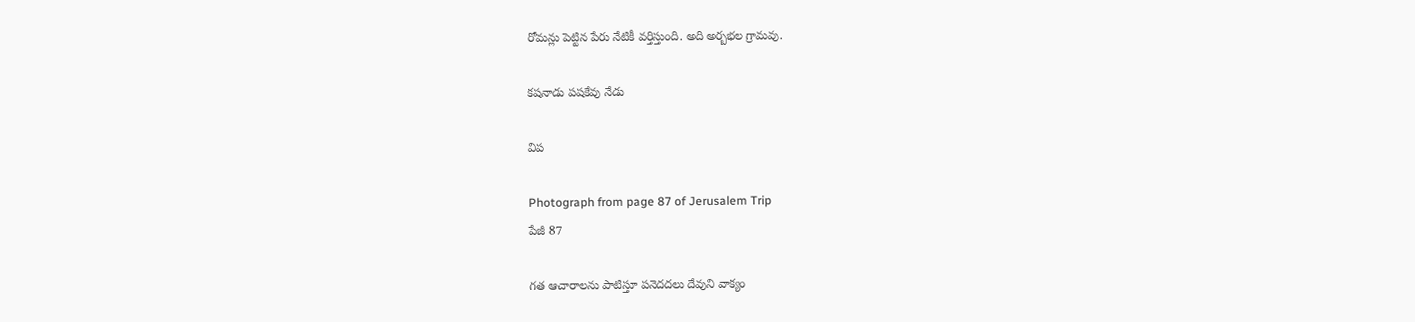రోమన్లు పెట్టిన పేరు నేటికీ వర్తిస్తుంది. అది అర్బభల గ్రామవు.

కషనాడు పషకేవు నేడు

విప

Photograph from page 87 of Jerusalem Trip
పేజీ 87

గత ఆచారాలను పాటిస్తూ పనెదదలు దేవుని వాక్యం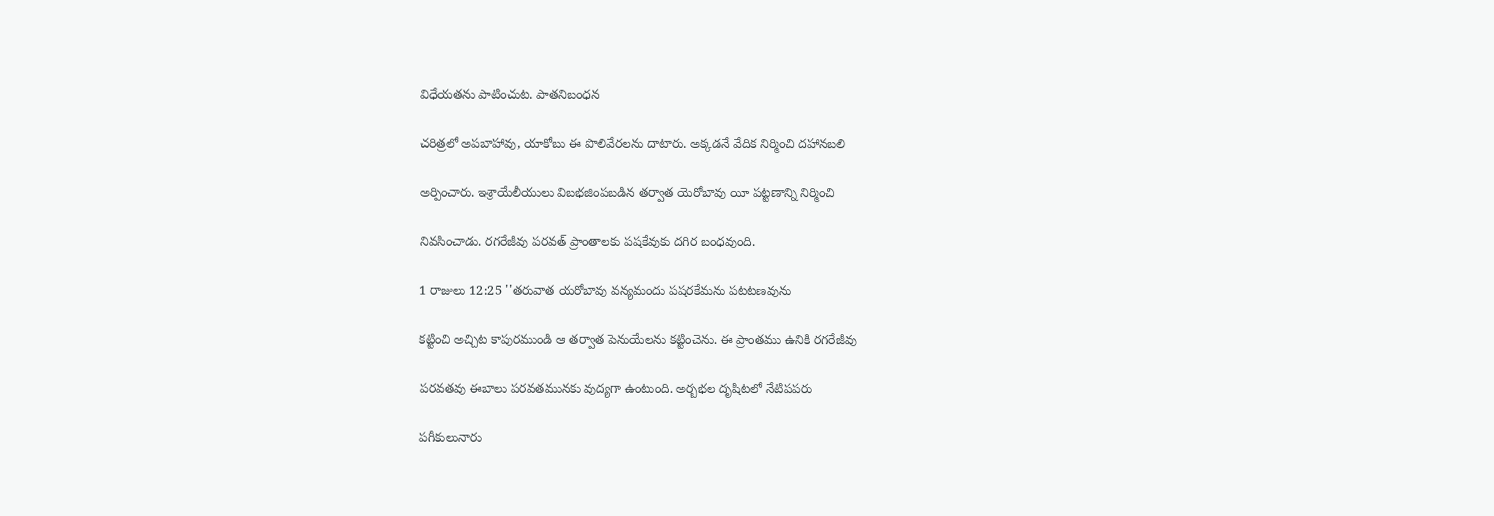విధేయతను పాటించుట. పాతనిబంధన

చరిత్రలో అపబాహావు, యాకోబు ఈ పొలివేరలను దాటారు. అక్కడనే వేదిక నిర్మించి దహానబలి

అర్పించారు. ఇశ్రాయేలీయులు విబభజింపబడిన తర్వాత యెరోబావు యీ పట్టణాన్ని నిర్మించి

నివసించాడు. రగరేజీవు పరవత్ ప్రాంతాలకు పషకేవుకు దగిర బంధవుంది.

1 రాజులు 12:25 ''తరువాత యరోబావు వన్యమందు పషరకేమను పటటణవును

కట్టించి అచ్చిట కాపురముండి ఆ తర్వాత పెనుయేలను కట్టించెను. ఈ ప్రాంతము ఉనికి రగరేజీవు

పరవతవు ఈబాలు పరవతమునకు వుద్యగా ఉంటుంది. అర్బభల దృషిటలో నేటిపపరు

పగీకులునారు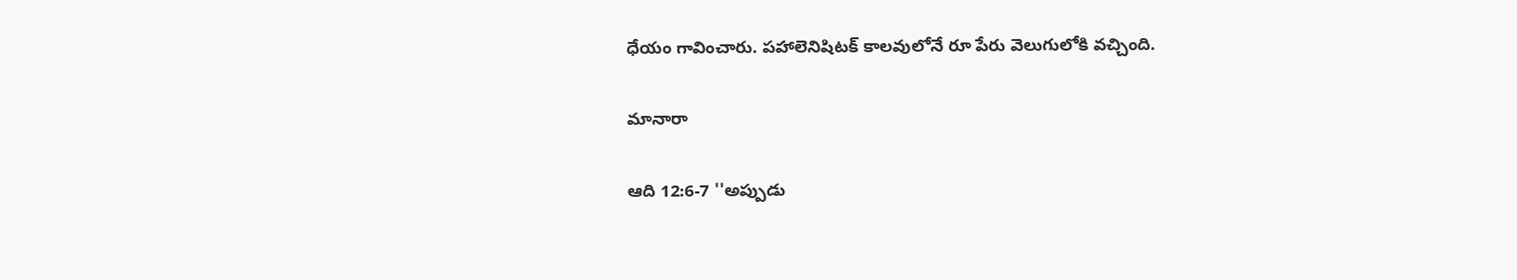ధేయం గావించారు. పహాలెనిషిటక్ కాలవులోనే రూ పేరు వెలుగులోకి వచ్చింది.

మానారా

ఆది 12:6-7 ''అప్పుడు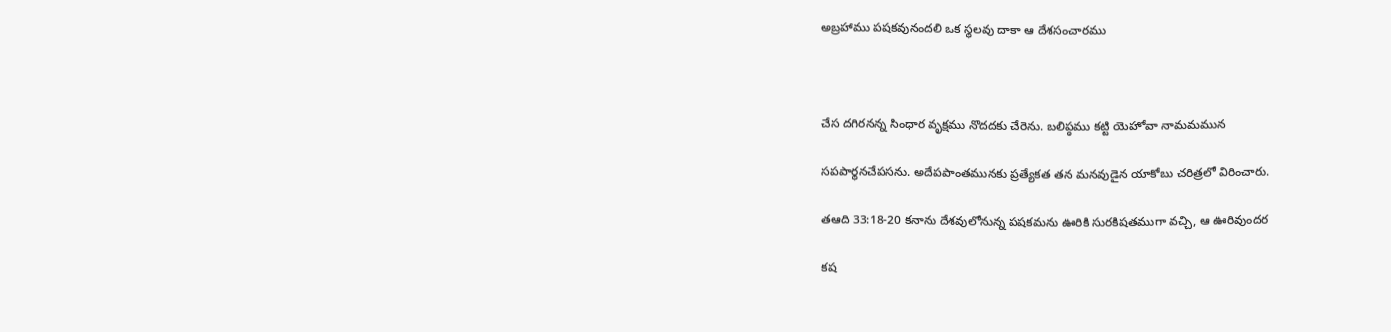అబ్రహాము పషకవునందలి ఒక స్థలవు దాకా ఆ దేశసంచారము



చేస దగిరనన్న సింధార వృక్షము నొదదకు చేరెను. బలిప్ఠము కట్టి యెహోవా నామమమున

సపపార్థనచేపసను. అదేపపాంతమునకు ప్రత్యేకత తన మనవుడైన యాకోబు చరిత్రలో విరించారు.

తఆది 33:18-20 కనాను దేశవులోనున్న పషకమను ఊరికి సురకిషతముగా వచ్చి, ఆ ఊరివుందర

కష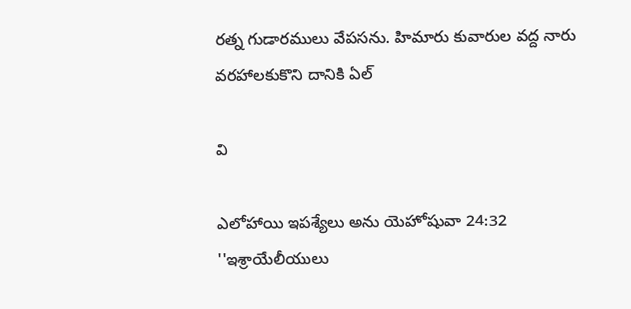రత్న గుడారములు వేపసను. హిమారు కువారుల వద్ద నారు వరహాలకుకొని దానికి ఏల్

వి

ఎలోహాయి ఇపశ్యేలు అను యెహోషువా 24:32 ''ఇశ్రాయేలీయులు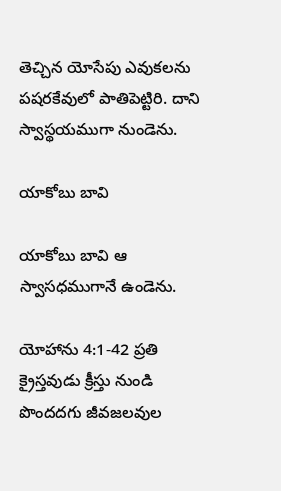తెచ్చిన యోసేపు ఎవుకలను పషరకేవులో పాతిపెట్టిరి. దాని స్వాస్థయముగా నుండెను.

యాకోబు బావి

యాకోబు బావి ఆ స్వాసధముగానే ఉండెను.

యోహాను 4:1-42 ప్రతి క్రైస్తవుడు క్రీస్తు నుండి పొందదగు జీవజలవుల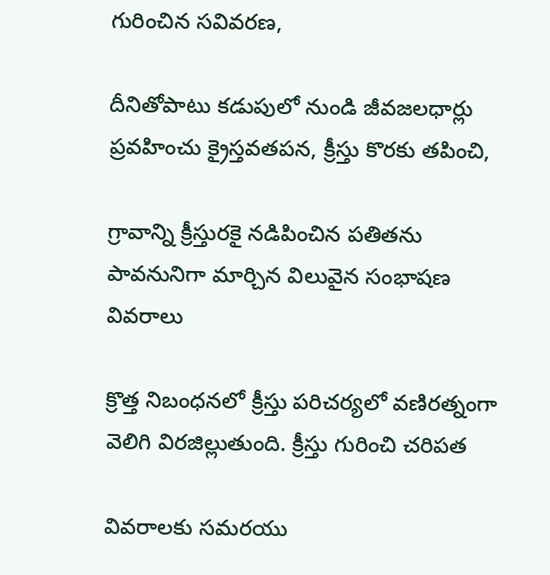గురించిన సవివరణ,

దీనితోపాటు కడుపులో నుండి జీవజలధార్లు ప్రవహించు క్రైస్తవతపన, క్రీస్తు కొరకు తపించి,

గ్రావాన్ని క్రీస్తురకై నడిపించిన పతితను పావనునిగా మార్చిన విలువైన సంభాషణ వివరాలు

క్రొత్త నిబంధనలో క్రీస్తు పరిచర్యలో వణిరత్నంగా వెలిగి విరజిల్లుతుంది. క్రీస్తు గురించి చరిపత

వివరాలకు సమరయు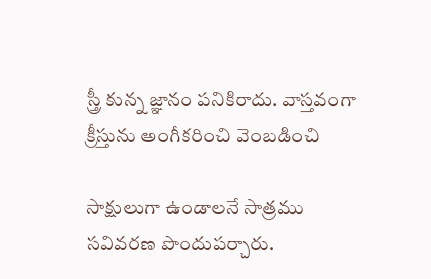స్త్రీ కున్న జ్ఞానం పనికిరాదు. వాస్తవంగా క్రీస్తును అంగీకరించి వెంబడించి

సాక్షులుగా ఉండాలనే సాత్రము సవివరణ పొందుపర్చారు.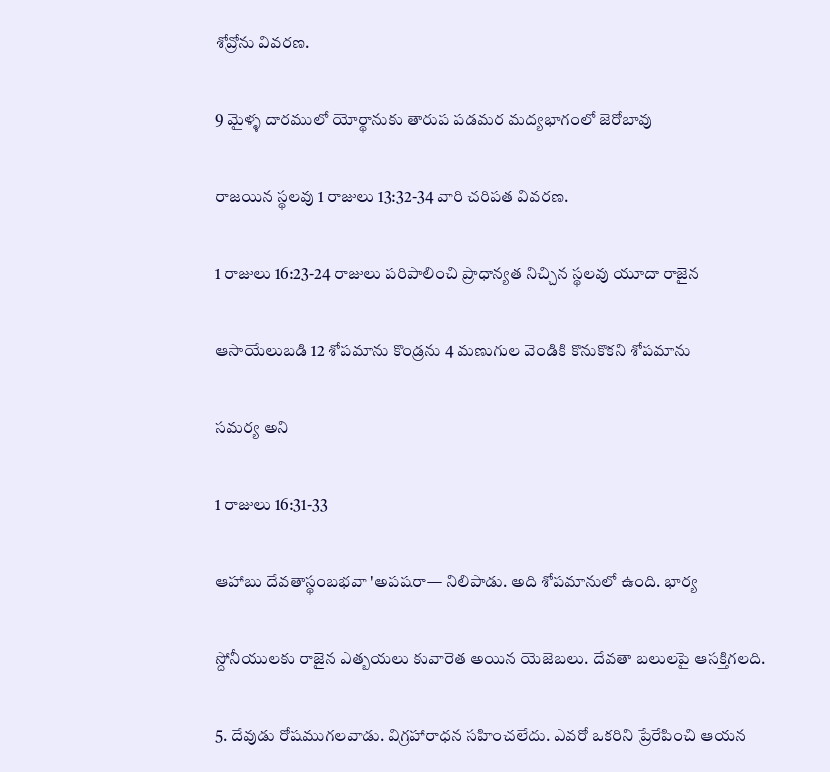శోవ్రోను వివరణ.

9 మైళ్ళ దారములో యోర్థానుకు తారుప పడమర మద్యభాగంలో జెరోబావు

రాజయిన స్థలవు 1 రాజులు 13:32-34 వారి చరిపత వివరణ.

1 రాజులు 16:23-24 రాజులు పరిపాలించి ప్రాధాన్యత నిచ్చిన స్థలవు యూదా రాజైన

ఆసాయేలుబడి 12 శోపమాను కొండ్రను 4 మణుగుల వెండికి కొనుకొకని శోపమాను

సమర్య అని

1 రాజులు 16:31-33

ఆహాబు దేవతాస్థంబభవా 'అపషరా— నిలిపాడు. అది శోపమానులో ఉంది. భార్య

స్దోనీయులకు రాజైన ఎత్బయలు కువారెత అయిన యెజెబలు. దేవతా బలులపై ఆసక్తిగలది.

5. దేవుడు రోషముగలవాడు. విగ్రహారాధన సహించలేదు. ఎవరో ఒకరిని ప్రేరేపించి ఆయన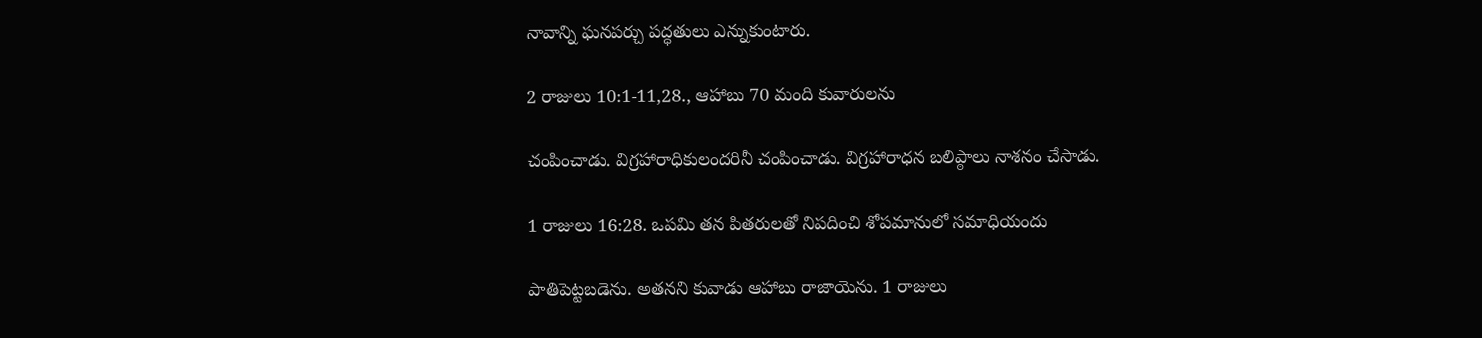నావాన్ని ఘనపర్చు పద్ధతులు ఎన్నుకుంటారు.

2 రాజులు 10:1-11,28., ఆహాబు 70 మంది కువారులను

చంపించాడు. విగ్రహారాధికులందరినీ చంపించాడు. విగ్రహారాధన బలిప్ఠాలు నాశనం చేసాడు.

1 రాజులు 16:28. ఒపమి తన పితరులతో నిపదించి శోపమానులో సమాధియందు

పాతిపెట్టబడెను. అతనని కువాడు ఆహాబు రాజాయెను. 1 రాజులు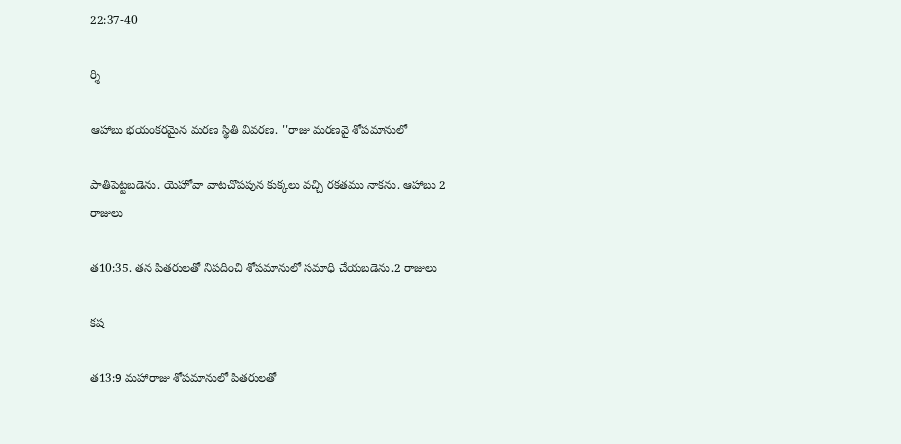22:37-40

ర్శి

ఆహాబు భయంకరమైన మరణ స్థితి వివరణ. ''రాజు మరణవై శోపమానులో

పాతిపెట్టబడెను. యెహోవా వాటచొపపున కుక్కలు వచ్చి రకతము నాకను. ఆహాబు 2 రాజులు

త10:35. తన పితరులతో నిపదించి శోపమానులో సమాధి చేయబడెను.2 రాజులు

కష

త13:9 మహారాజు శోపమానులో పితరులతో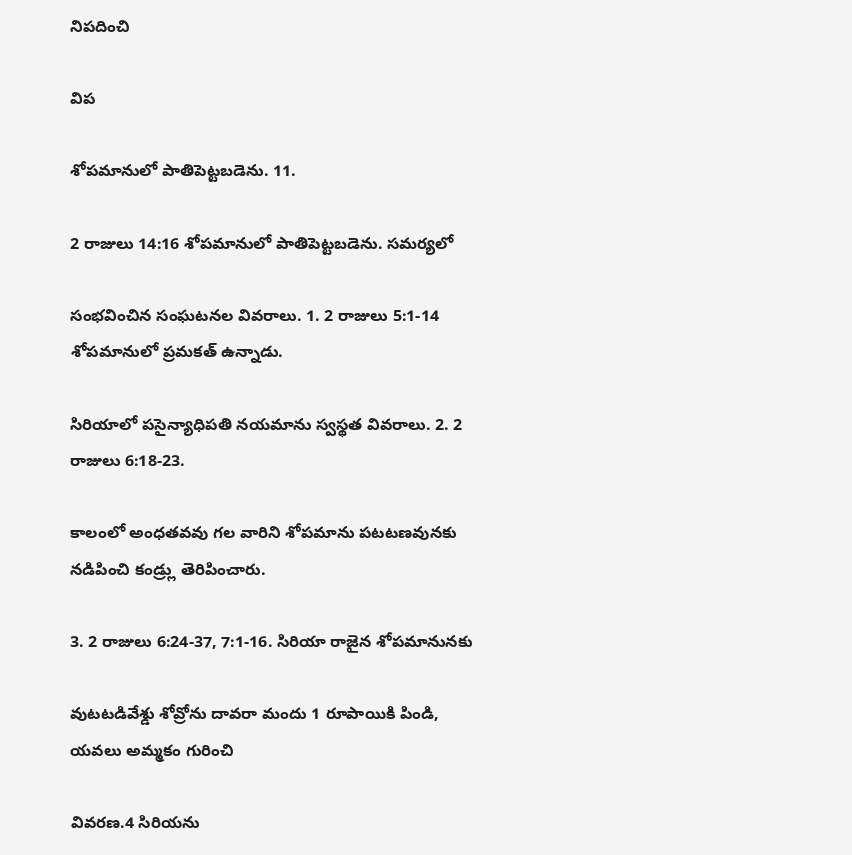నిపదించి

విప

శోపమానులో పాతిపెట్టబడెను. 11.

2 రాజులు 14:16 శోపమానులో పాతిపెట్టబడెను. సమర్యలో

సంభవించిన సంఘటనల వివరాలు. 1. 2 రాజులు 5:1-14 శోపమానులో ప్రమకత్ ఉన్నాడు.

సిరియాలో పసైన్యాధిపతి నయమాను స్వస్థత వివరాలు. 2. 2 రాజులు 6:18-23.

కాలంలో అంధతవవు గల వారిని శోపమాను పటటణవునకు నడిపించి కండ్ర్లు తెరిపించారు.

3. 2 రాజులు 6:24-37, 7:1-16. సిరియా రాజైన శోపమానునకు

వుటటడివేశ్డు శోవ్రోను దావరా మందు 1 రూపాయికి పిండి, యవలు అమ్మకం గురించి

వివరణ.4 సిరియను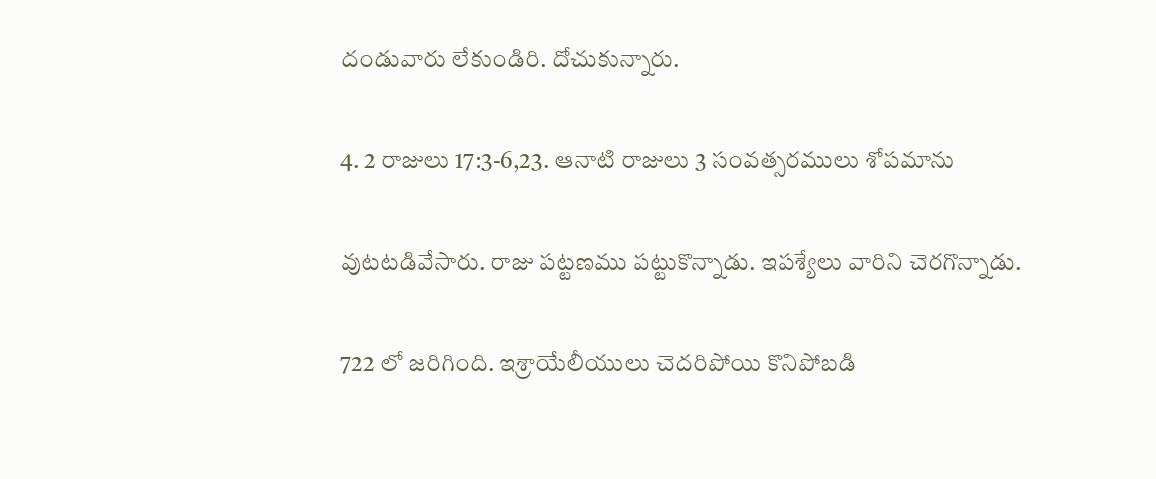దండువారు లేకుండిరి. దోచుకున్నారు.

4. 2 రాజులు 17:3-6,23. ఆనాటి రాజులు 3 సంవత్సరములు శోపమాను

వుటటడివేసారు. రాజు పట్టణము పట్టుకొన్నాడు. ఇపశ్యేలు వారిని చెరగొన్నాడు.

722 లో జరిగింది. ఇశ్రాయేలీయులు చెదరిపోయి కొనిపోబడి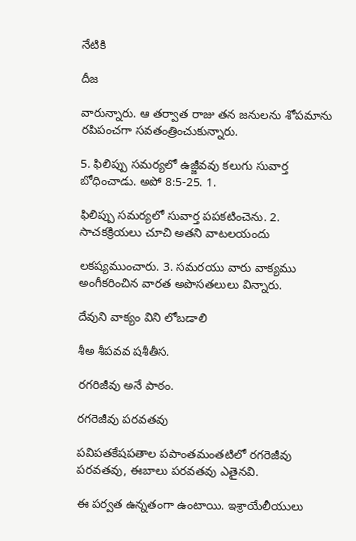నేటికి

దీజ

వారున్నారు. ఆ తర్వాత రాజు తన జనులను శోపమాను రపిపంచగా సవతంత్రించుకున్నారు.

5. ఫిలిప్పు సమర్యలో ఉజ్జీవవు కలుగు సువార్త బోధించాడు. అపో 8:5-25. 1.

ఫిలిప్పు సమర్యలో సువార్త పపకటించెను. 2. సాచకక్రియలు చూచి అతని వాటలయందు

లకష్యముంచారు. 3. సమరయు వారు వాక్యము అంగీకరించిన వారత అపొసతలులు విన్నారు.

దేవుని వాక్యం విని లోబడాలి

శీఅ శీపవవ షశీతీస.

రగరిజీవు అనే పాఠం.

రగరెజీవు పరవతవు

పవిపతకేషపతాల పపాంతమంతటిలో రగరెజీవు పరవతవు, ఈబాలు పరవతవు ఎతైనవి.

ఈ పర్వత ఉన్నతంగా ఉంటాయి. ఇశ్రాయేలీయులు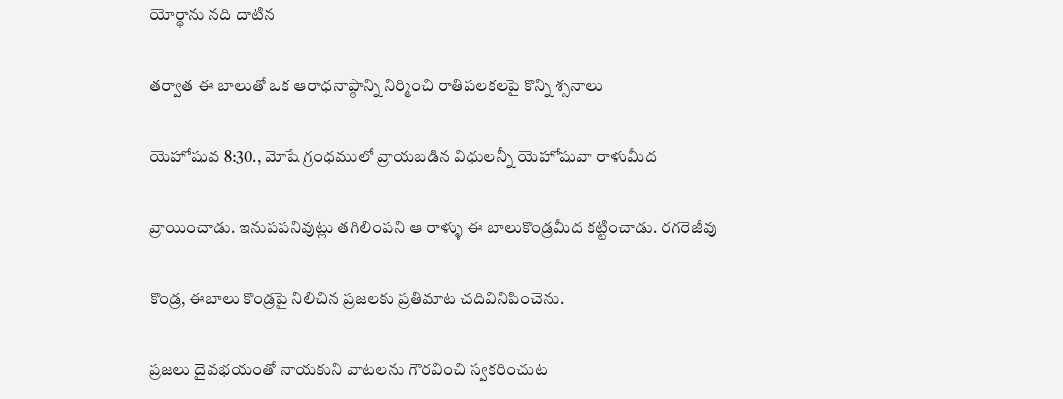యోర్థాను నది దాటిన

తర్వాత ఈ బాలుతో ఒక ఆరాధనాప్ఠాన్ని నిర్మించి రాతిపలకలపై కొన్ని శ్సనాలు

యెహోషువ 8:30., మోషే గ్రంధములో వ్రాయబడిన విధులన్నీ యెహోషువా రాళుమీద

వ్రాయించాడు. ఇనుపపనివుట్లు తగిలింపని ఆ రాళ్ళు ఈ బాలుకొండ్రమీద కట్టించాడు. రగరెజీవు

కొండ్ర, ఈబాలు కొండ్రపై నిలిచిన ప్రజలకు ప్రతిమాట చదివినిపించెను.

ప్రజలు దైవభయంతో నాయకుని వాటలను గౌరవించి స్వకరించుట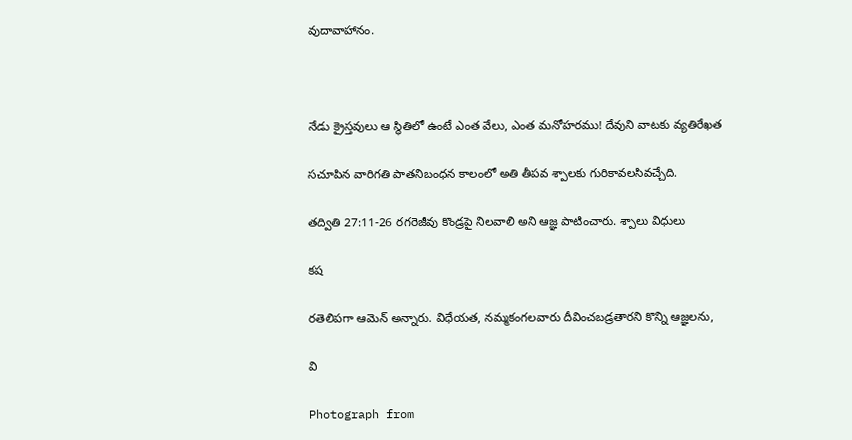వుదావాహానం.



నేడు క్రైస్తవులు ఆ స్థితిలో ఉంటే ఎంత వేలు, ఎంత మనోహరము! దేవుని వాటకు వ్యతిరేఖత

సచూపిన వారిగతి పాతనిబంధన కాలంలో అతి తీపవ శ్పాలకు గురికావలసివచ్చేది.

తద్వితి 27:11-26 రగరెజీవు కొండ్రపై నిలవాలి అని ఆజ్ఞ పాటించారు. శ్పాలు విధులు

కష

రతెలిపగా ఆమెన్ అన్నారు. విధేయత, నమ్మకంగలవారు దీవించబడ్రతారని కొన్ని ఆజ్ఞలను,

వి

Photograph from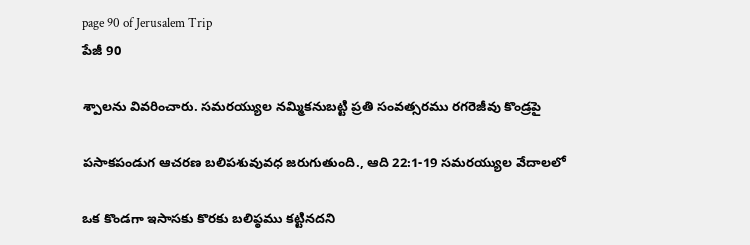page 90 of Jerusalem Trip
పేజీ 90

శ్పాలను వివరించారు. సమరయ్యుల నమ్మికనుబట్టి ప్రతి సంవత్సరము రగరెజీవు కొండ్రపై

పసాకపండుగ ఆచరణ బలిపశువువధ జరుగుతుంది., ఆది 22:1-19 సమరయ్యుల వేదాలలో

ఒక కొండగా ఇసాసకు కొరకు బలిప్ఠము కట్టినదని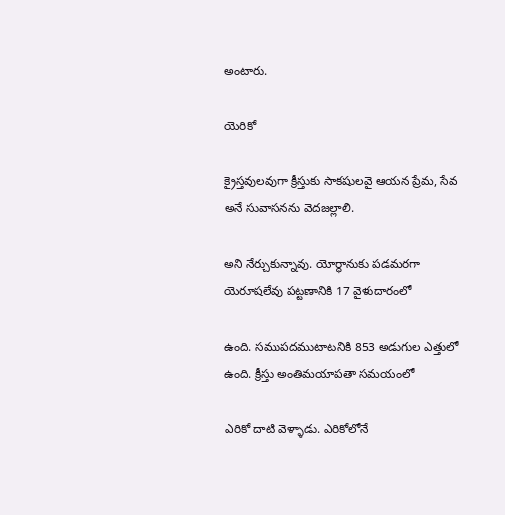అంటారు.

యెరికో

క్రైస్తవులవుగా క్రీస్తుకు సాకషులవై ఆయన ప్రేమ, సేవ అనే సువాసనను వెదజల్లాలి.

అని నేర్చుకున్నావు. యోర్థానుకు పడమరగా యెరూషలేవు పట్టణానికి 17 వైళుదారంలో

ఉంది. సముపదముటాటనికి 853 అడుగుల ఎత్తులో ఉంది. క్రీస్తు అంతిమయాపతా సమయంలో

ఎరికో దాటి వెళ్ళాడు. ఎరికోలోనే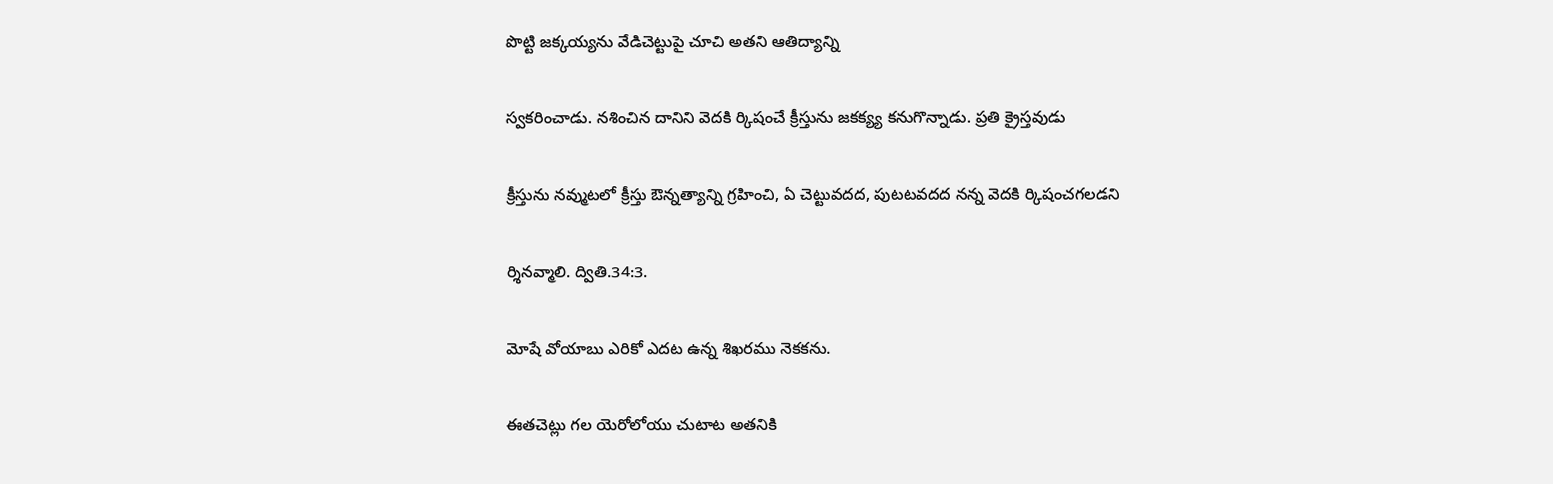పొట్టి జక్కయ్యను వేడిచెట్టుపై చూచి అతని ఆతిద్యాన్ని

స్వకరించాడు. నశించిన దానిని వెదకి ర్కిషంచే క్రీస్తును జకక్య్య కనుగొన్నాడు. ప్రతి క్రైస్తవుడు

క్రీస్తును నవ్ముటలో క్రీస్తు ఔన్నత్యాన్ని గ్రహించి, ఏ చెట్టువదద, పుటటవదద నన్న వెదకి ర్కిషంచగలడని

ర్శినవ్మాలి. ద్వితి.34:3.

మోషే వోయాబు ఎరికో ఎదట ఉన్న శిఖరము నెకకను.

ఈతచెట్లు గల యెరోలోయు చుటాట అతనికి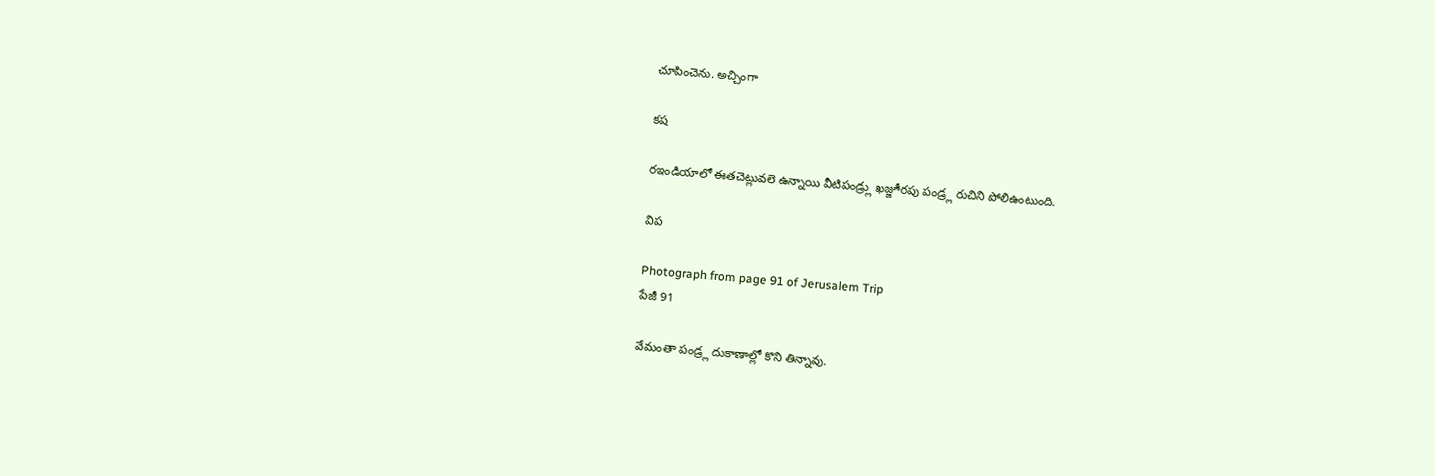చూపించెను. అచ్చింగా

కష

రఇండియాలో ఈతచెట్లువలె ఉన్నాయి వీటిపండ్ర్లు ఖజ్జూీరపు పండ్ర్ల రుచిని పోలిఉంటుంది.

విప

Photograph from page 91 of Jerusalem Trip
పేజీ 91

వేమంతా పండ్ర్ల దుకాణాల్లో కొని తిన్నావు.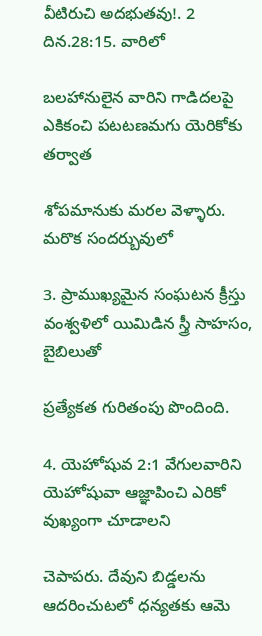వీటిరుచి అదభుతవు!. 2 దిన.28:15. వారిలో

బలహానులైన వారిని గాడిదలపై ఎకికంచి పటటణమగు యెరికోకు తర్వాత

శోపమానుకు మరల వెళ్ళారు. మరొక సందర్బువులో

3. ప్రాముఖ్యమైన సంఘటన క్రీస్తు వంశ్వళిలో యిమిడిన స్త్రీ సాహసం, బైబిలుతో

ప్రత్యేకత గురితంపు పొందింది.

4. యెహోషువ 2:1 వేగులవారిని యెహోషువా ఆజ్ఞాపించి ఎరికో వుఖ్యంగా చూడాలని

చెపాపరు. దేవుని బిడ్డలను ఆదరించుటలో ధన్యతకు ఆమె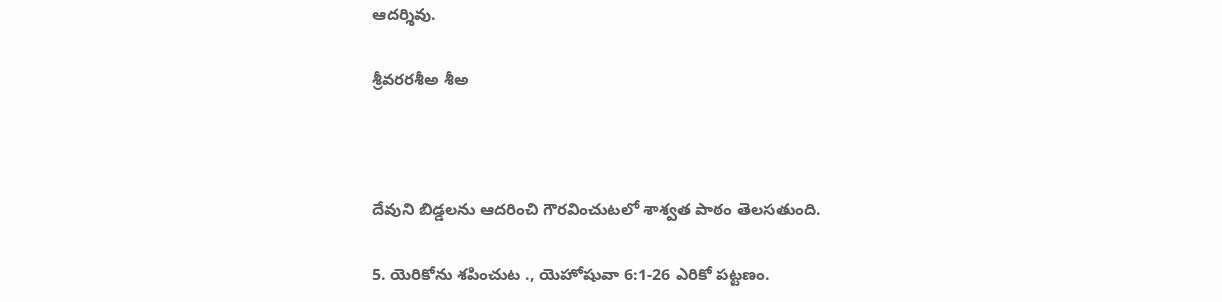ఆదర్శివు.

శ్రీవరరశీఅ శీఅ



దేవుని బిడ్డలను ఆదరించి గౌరవించుటలో శాశ్వత పాఠం తెలసతుంది.

5. యెరికోను శపించుట ., యెహోషువా 6:1-26 ఎరికో పట్టణం.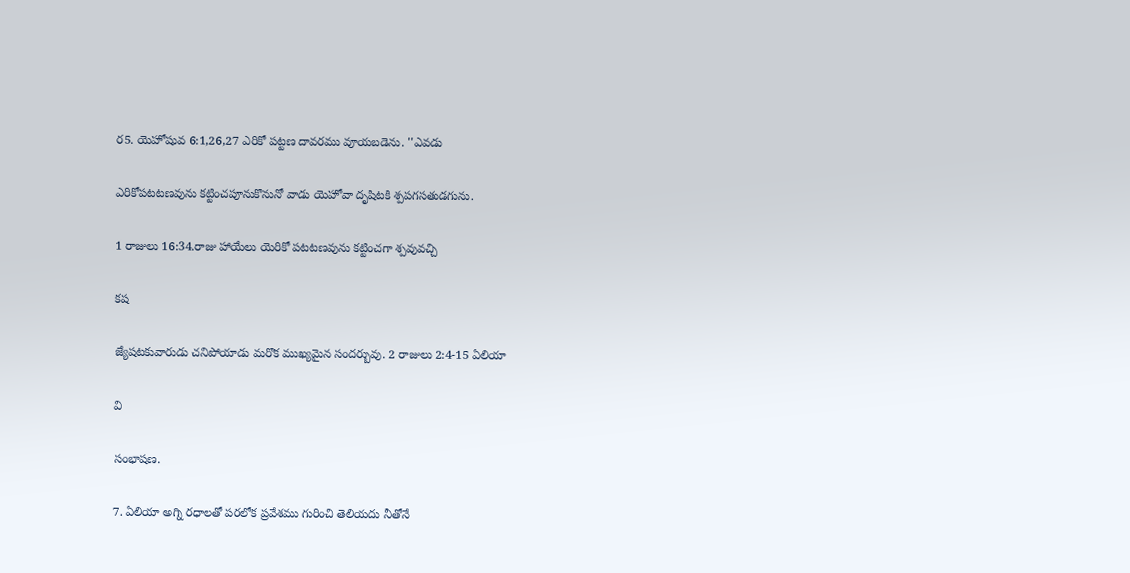ర5. యెహోషువ 6:1,26,27 ఎరికో పట్టణ దావరము వూయబడెను. ''ఎవడు

ఎరికోపటటణవును కట్టించపూనుకొనునో వాడు యెహోవా దృషిటకి శ్పపగసతుడగును.

1 రాజులు 16:34.రాజు హాయేలు యెరికో పటటణవును కట్టించగా శ్పవువచ్చి

కష

జ్యేషటకువారుడు చనిపోయాడు మరొక ముఖ్యమైన సందర్బువు. 2 రాజులు 2:4-15 ఏలియా

వి

సంభాషణ.

7. ఏలియా అగ్ని రధాలతో పరలోక ప్రవేశము గురించి తెలియదు నీతోనే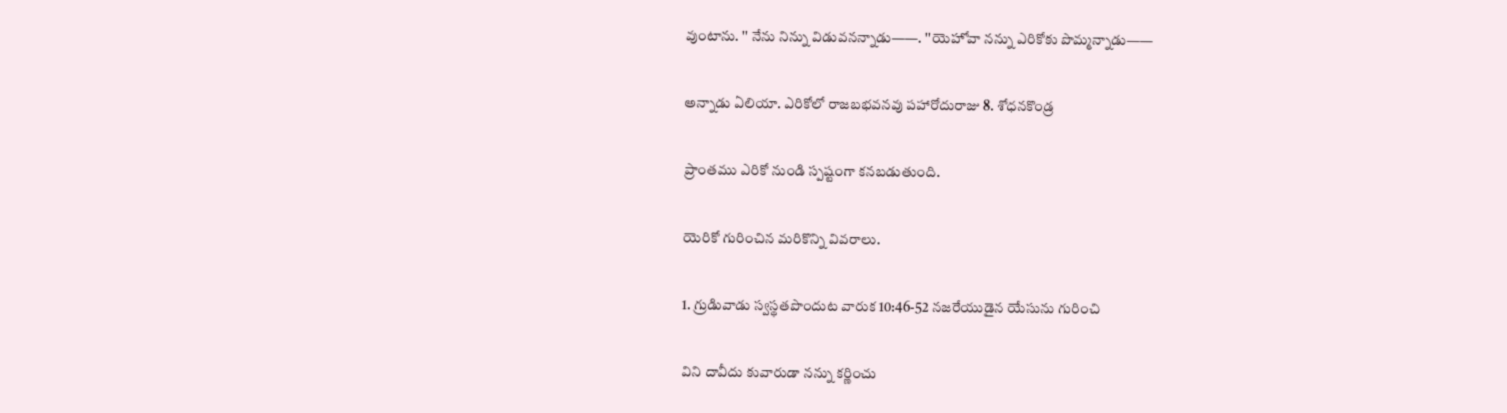వుంటాను. '' నేను నిన్ను విడువనన్నాడు——. ''యెహోవా నన్ను ఎరికోకు పొమ్మన్నాడు——

అన్నాడు ఏలియా. ఎరికోలో రాజబభవనవు పహారోదురాజు 8. శోధనకొండ్ర

ప్రాంతము ఎరికో నుండి స్పష్టంగా కనబడుతుంది.

యెరికో గురించిన మరికొన్ని వివరాలు.

1. గ్రుడిువాడు స్వస్థతపొందుట వారుక 10:46-52 నజరేయుడైన యేసును గురించి

విని దావీదు కువారుడా నన్ను కర్ణించు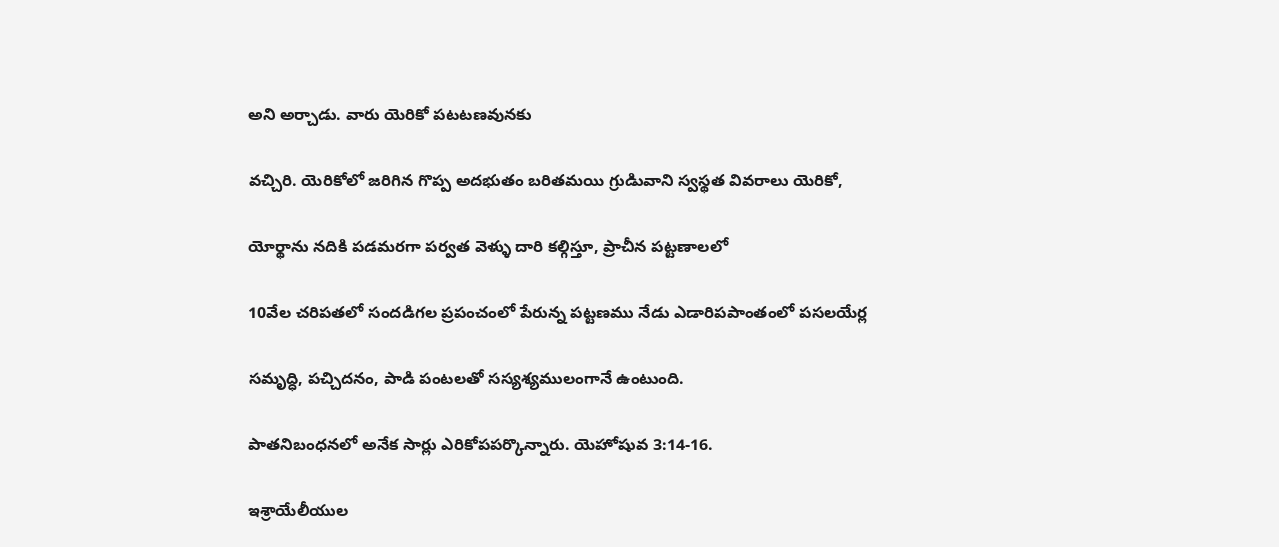అని అర్చాడు. వారు యెరికో పటటణవునకు

వచ్చిరి. యెరికోలో జరిగిన గొప్ప అదభుతం బరితమయి గ్రుడిువాని స్వస్థత వివరాలు యెరికో,

యోర్థాను నదికి పడమరగా పర్వత వెళ్ళు దారి కల్గిస్తూ, ప్రాచీన పట్టణాలలో

10వేల చరిపతలో సందడిగల ప్రపంచంలో పేరున్న పట్టణము నేడు ఎడారిపపాంతంలో పసలయేర్ల

సమృద్ధి, పచ్చిదనం, పాడి పంటలతో సస్యశ్యములంగానే ఉంటుంది.

పాతనిబంధనలో అనేక సార్లు ఎరికోపపర్కొన్నారు. యెహోషువ 3:14-16.

ఇశ్రాయేలీయుల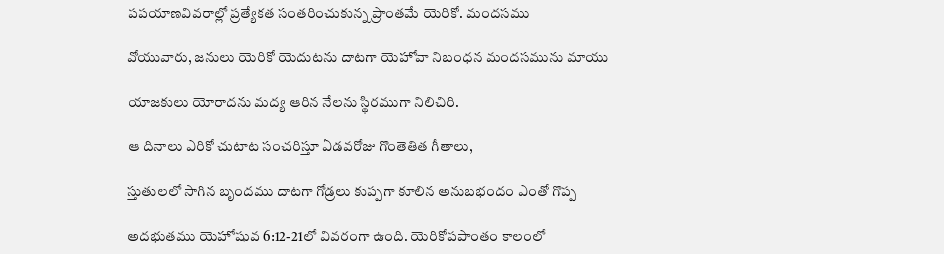పపయాణవివరాల్లో ప్రత్యేకత సంతరించుకున్న ప్రాంతమే యెరికో. మందసము

వోయువారు, జనులు యెరికో యెదుటను దాటగా యెహోవా నిబంధన మందసమును మాయు

యాజకులు యోరాదను మద్య ఆరిన నేలను స్థిరముగా నిలిచిరి.

ఆ దినాలు ఎరికో చుటాట సంచరిస్తూ ఏడవరోజు గొంతెతిత గీతాలు,

స్తుతులలో సాగిన బృందము దాటగా గోడ్రలు కుప్పగా కూలిన అనుబభందం ఎంతో గొప్ప

అదభుతము యెహోషువ 6:12-21లో వివరంగా ఉంది. యెరికోపపాంతం కాలంలో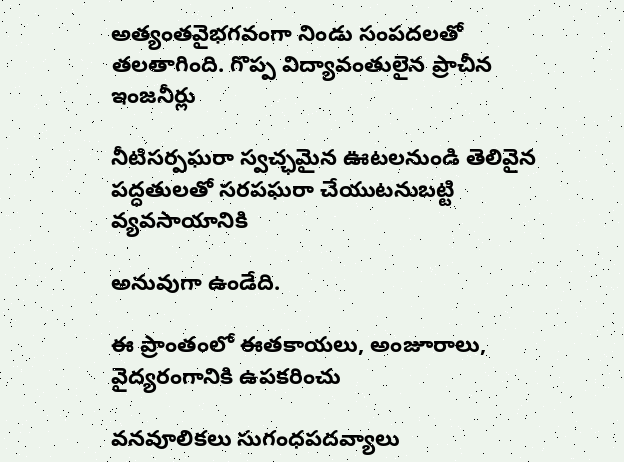అత్యంతవైభగవంగా నిండు సంపదలతో తలతాగింది. గొప్ప విద్యావంతులైన ప్రాచీన ఇంజనీర్లు

నీటిసర్పఘరా స్వచ్ఛమైన ఊటలనుండి తెలివైన పద్ధతులతో సరపఘరా చేయుటనుబట్టి వ్యవసాయానికి

అనువుగా ఉండేది.

ఈ ప్రాంతంలో ఈతకాయలు, అంజూరాలు, వైద్యరంగానికి ఉపకరించు

వనవూలికలు సుగంధపదవ్యాలు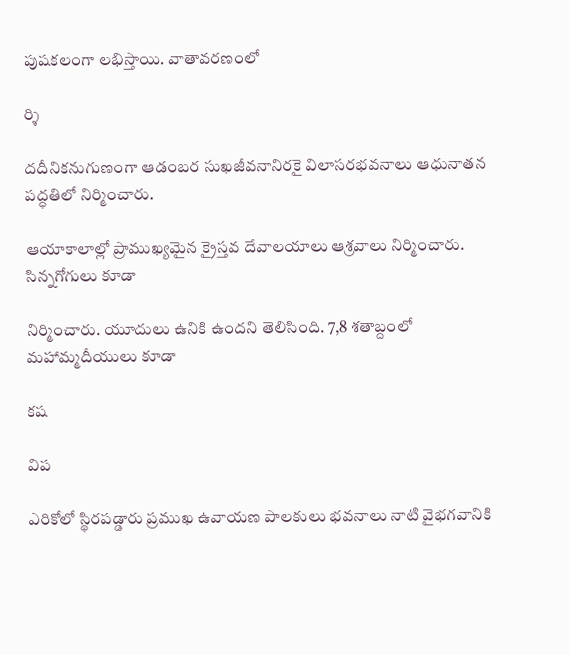పుషకలంగా లభిస్తాయి. వాతావరణంలో

ర్శి

దదీనికనుగుణంగా ఆడంబర సుఖజీవనానిరకై విలాసరభవనాలు ఆధునాతన పద్ధతిలో నిర్మించారు.

ఆయాకాలాల్లో ప్రాముఖ్యమైన క్రైస్తవ దేవాలయాలు ఆశ్రవాలు నిర్మించారు. సిన్నగోగులు కూడా

నిర్మించారు. యూదులు ఉనికి ఉందని తెలిసింది. 7,8 శతాబ్దంలో మహామ్మదీయులు కూడా

కష

విప

ఎరికోలో స్థిరపడ్డారు ప్రముఖ ఉవాయణ పాలకులు భవనాలు నాటి వైభగవానికి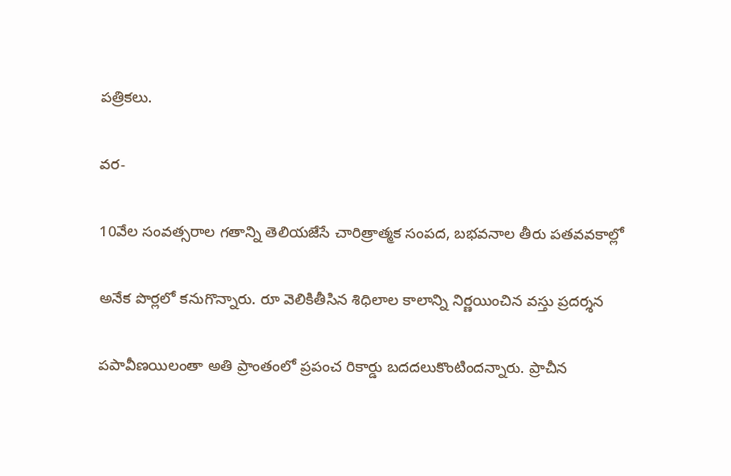పత్రికలు.

వర-

10వేల సంవత్సరాల గతాన్ని తెలియజేసే చారిత్రాత్మక సంపద, బభవనాల తీరు పతవవకాల్లో

అనేక పొర్లలో కనుగొన్నారు. రూ వెలికితీసిన శిధిలాల కాలాన్ని నిర్ణయించిన వస్తు ప్రదర్శన

పపావీణయిలంతా అతి ప్రాంతంలో ప్రపంచ రికార్డు బదదలుకొంటిందన్నారు. ప్రాచీన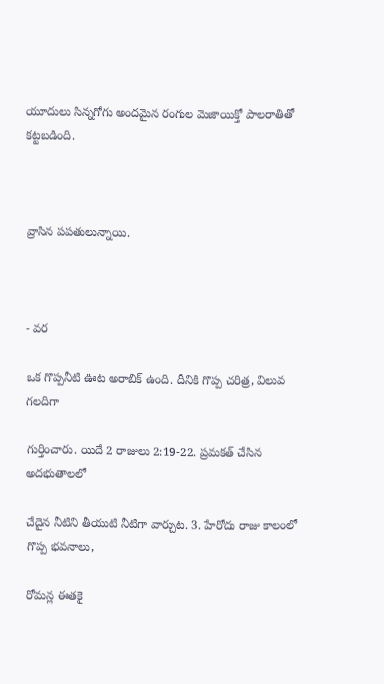యూదులు సిన్నగోగు అందమైన రంగుల వెుజాయిక్తో పాలరాతితో కట్టబడింది.



వ్రాసిన పపతులున్నాయి.



- వర

ఒక గొప్పనీటి ఊట అరాబిక్ ఉంది. దీనికి గొప్ప చరిత్ర, విలువ గలదిగా

గుర్తించారు. యిదే 2 రాజులు 2:19-22. ప్రమకత్ చేసిన అదభుతాలలో

చేదైన నీటిని తీయుటి నీటిగా వార్చుట. 3. హేరోదు రాజు కాలంలో గొప్ప భవనాలు,

రోమన్ల ఈతకై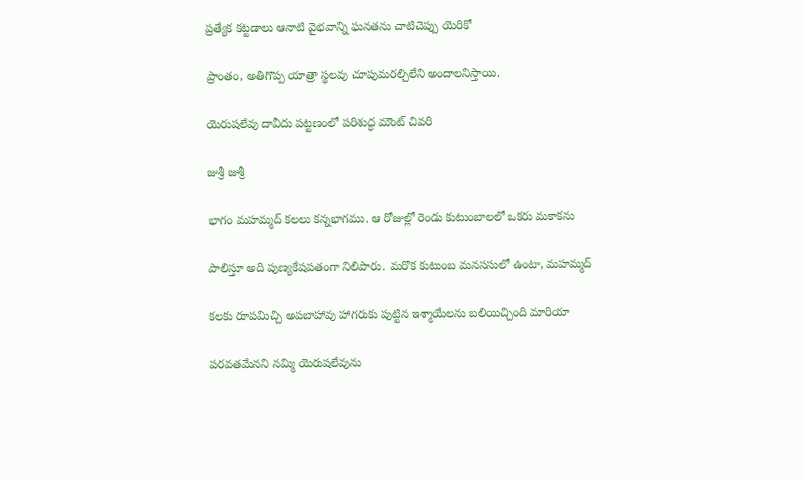ప్రత్యేక కట్టడాలు ఆనాటి వైభవాన్ని ఘనతను చాటిచెప్పు యెరికో

ప్రాంతం, అతిగొప్ప యాత్రా స్థలవు చూపుమరల్చిలేని అందాలనిస్తాయి.

యెరుషలేవు దావీదు పట్టణంలో పరిశుద్ధ మౌంట్ చివరి

జుశ్రీ జుశ్రీ

భాగం మహమ్మద్ కలలు కన్నభాగము. ఆ రోజుల్లో రెండు కుటుంబాలలో ఒకరు మకాకను

పాలిస్తూ అది పుణ్యకేషపతంగా నిలిపారు. మరొక కుటుంబ మనససులో ఉంటా, మహమ్మద్

కలకు రూపమిచ్చి అపబాహావు హాగరుకు పుట్టిన ఇశ్మాయేలను బలియిచ్చింది మారియా

పరవతమేనని నమ్మి యెరుషలేవును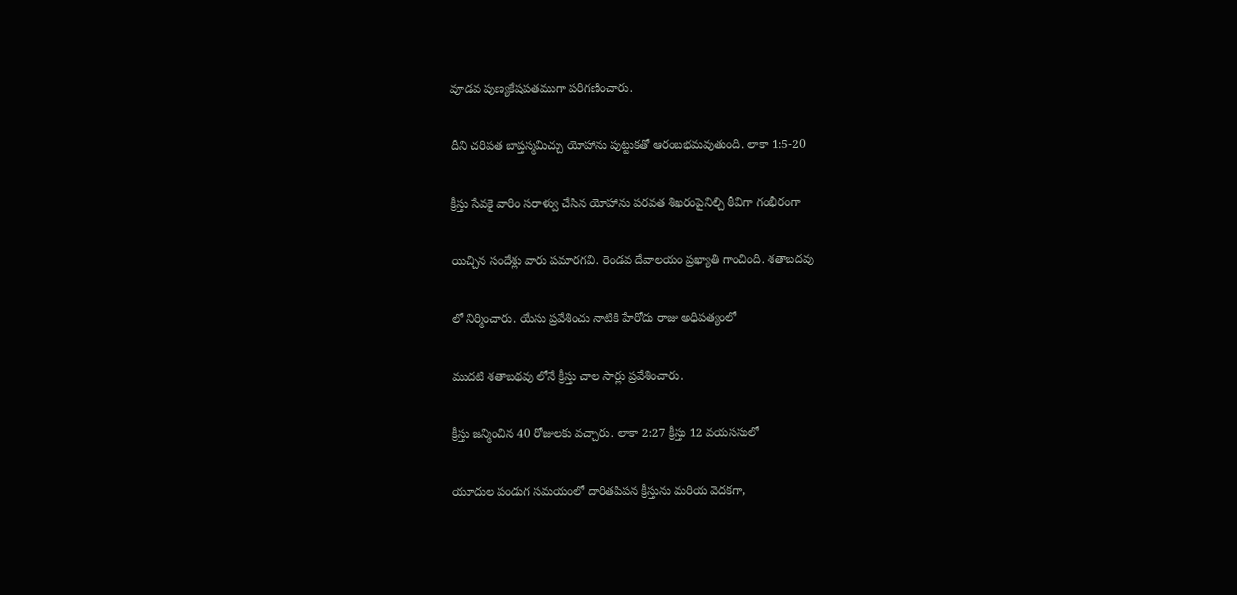వూడవ పుణ్యకేషపతముగా పరిగణించారు.

దీని చరిపత బాప్తస్మమిచ్చు యోహాను పుట్టుకతో ఆరంబభమవుతుంది. లాకా 1:5-20

క్రీస్తు సేవకై వారిం సరాళ్వు చేసిన యోహాను పరవత శిఖరంపైనిల్చి ఠీవిగా గంభీరంగా

యిచ్చిన సందేశ్లు వారు పమారగవి. రెండవ దేవాలయం ప్రఖ్యాతి గాంచింది. శతాబదవు

లో నిర్మించారు. యేసు ప్రవేశించు నాటికి హేరోదు రాజు అధిపత్యంలో

ముదటి శతాబథవు లోనే క్రీస్తు చాల సార్లు ప్రవేశించారు.

క్రీస్తు జన్మించిన 40 రోజులకు వచ్చారు. లాకా 2:27 క్రీస్తు 12 వయససులో

యూదుల పండుగ సమయంలో దారితపిపన క్రీస్తును మరియ వెదకగా,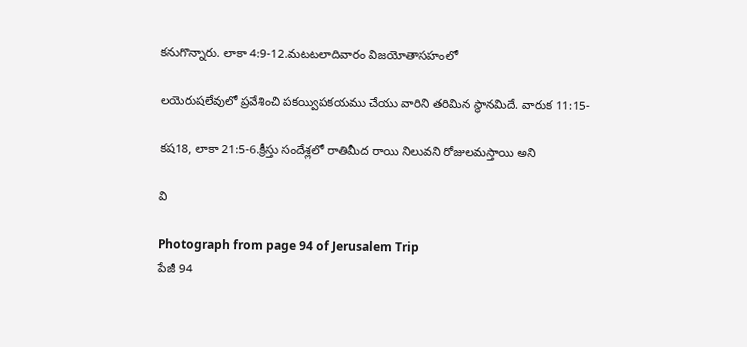కనుగొన్నారు. లాకా 4:9-12.మటటలాదివారం విజయోతాసహంలో

లయెరుషలేవులో ప్రవేశించి పకయ్విపకయము చేయు వారిని తరిమిన స్థానమిదే. వారుక 11:15-

కష18, లాకా 21:5-6.క్రీస్తు సందేశ్లలో రాతిమీద రాయి నిలువని రోజులమస్తాయి అని

వి

Photograph from page 94 of Jerusalem Trip
పేజీ 94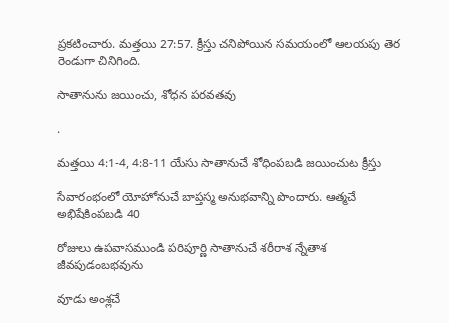ప్రకటించారు. మత్తయి 27:57. క్రీస్తు చనిపోయిన సమయంలో ఆలయపు తెర రెండుగా చినిగింది.

సాతానును జయించు, శోధన పరవతవు

.

మత్తయి 4:1-4, 4:8-11 యేసు సాతానుచే శోధింపబడి జయించుట క్రీస్తు

సేవారంభంలో యోహోనుచే బాప్తస్మ అనుభవాన్ని పొందారు. ఆత్మచే అభిషేకింపబడి 40

రోజులు ఉపవాసముండి పరిపూర్ణి సాతానుచే శరీరాశ న్నేతాశ జీవపుడంబభవును

వూడు అంశ్లచే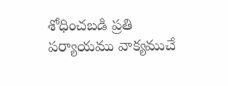శోధించబడి ప్రతి పర్యాయము వాక్యముచే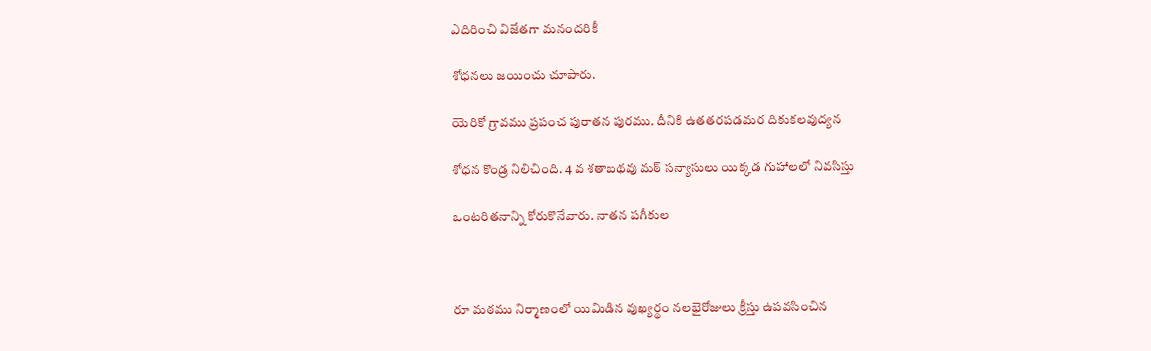ఎదిరించి విజేతగా మనందరికీ

శోధనలు జయించు చూపారు.

యెరికో గ్రావము ప్రపంచ పురాతన పురము. దీనికి ఉతతరపడమర దికుకలవుద్యన

శోధన కొండ్ర నిలిచింది. 4 వ శతాబథవు మఠ్ సన్యాసులు యిక్కడ గుహాలలో నివసిస్తు

ఒంటరితనాన్ని కోరుకొనేవారు. నాతన పగీకుల



రూ మఠము నిర్మాణంలో యిమిడిన వుఖ్యర్థం నలభైరోజులు క్రీస్తు ఉపవసించిన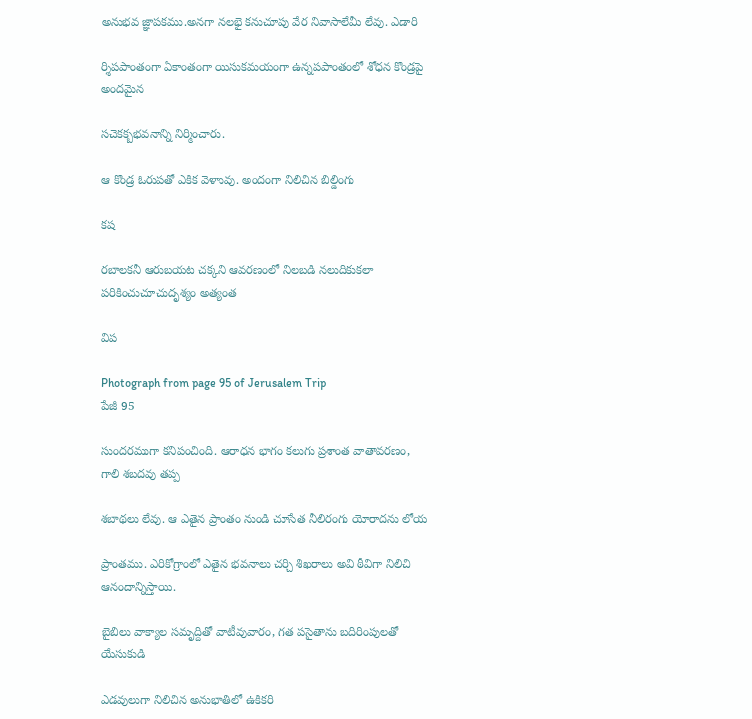అనుభవ జ్ఞాపకము.అనగా నలభై కనుచూపు వేర నివాసాలేమీ లేవు. ఎడారి

ర్శిపపాంతంగా ఏకాంతంగా యిసుకమయంగా ఉన్నపపాంతంలో శోధన కొండ్రపై అందమైన

సచెకక్బభవనాన్ని నిర్మించారు.

ఆ కొండ్ర ఓరుపతో ఎకిక వెళాువు. అందంగా నిలిచిన బిల్డింగు

కష

రబాలకనీ ఆరుబయట చక్కని ఆవరణంలో నిలబడి నలుదికుకలా పరికించుచూచుదృశ్యం అత్యంత

విప

Photograph from page 95 of Jerusalem Trip
పేజీ 95

సుందరముగా కనిపంచింది. ఆరాధన భాగం కలుగు ప్రశాంత వాతావరణం, గాలి శబదవు తప్ప

శబాథలు లేవు. ఆ ఎతైన ప్రాంతం నుండి చూసేత నీలిరంగు యోరాదను లోయ

ప్రాంతము. ఎరికోగ్రాంలో ఎతైన భవనాలు చర్చి శిఖరాలు అవి ఠీవిగా నిలిచి ఆనందాన్నిస్తాయి.

బైబిలు వాక్యాల సమృద్దితో వాటీవువారం, గత పసైతాను బదిరింపులతో యేసుకుడి

ఎడవులుగా నిలిచిన అనుభాతిలో ఉకికరి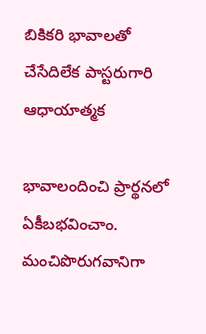బికికరి భావాలతో చేసేదిలేక పాస్టరుగారి ఆధాయాత్మక

భావాలందించి ప్రార్థనలో ఏకీబభవించాం. మంచిపొరుగవానిగా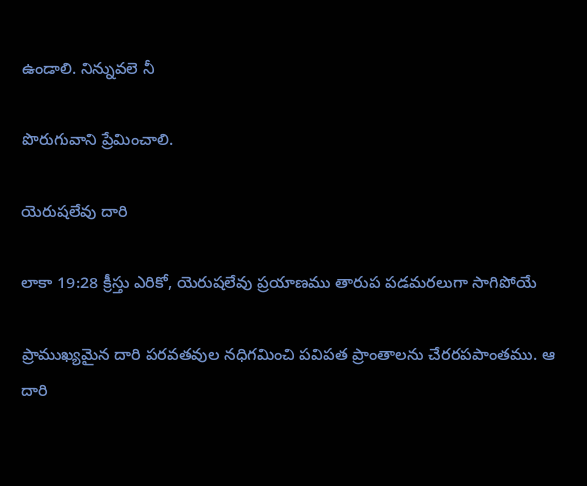ఉండాలి. నిన్నువలె నీ

పొరుగువాని ప్రేమించాలి.

యెరుషలేవు దారి

లాకా 19:28 క్రీస్తు ఎరికో, యెరుషలేవు ప్రయాణము తారుప పడమరలుగా సాగిపోయే

ప్రాముఖ్యమైన దారి పరవతవుల నధిగమించి పవిపత ప్రాంతాలను చేరరపపాంతము. ఆ దారి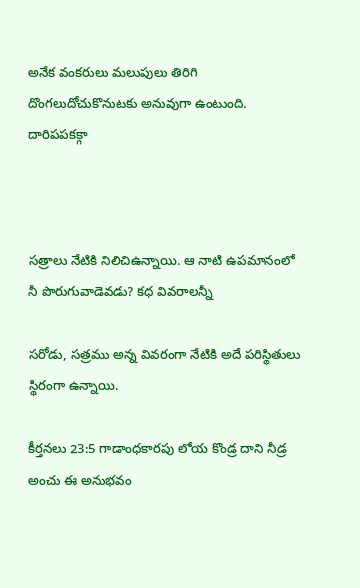అనేక వంకరులు మలుపులు తిరిగి దొంగలుదోచుకొనుటకు అనువుగా ఉంటుంది. దారిపపకక్గా



సత్రాలు నేటికి నిలిచిఉన్నాయి. ఆ నాటి ఉపమానంలో నీ పొరుగువాడెవడు? కధ వివరాలన్నీ

సరోడు, సత్రము అన్న వివరంగా నేటికి అదే పరిస్థితులు స్థిరంగా ఉన్నాయి.

కీర్తనలు 23:5 గాడాంధకారపు లోయ కొండ్ర దాని నీడ్ర అంచు ఈ అనుభవం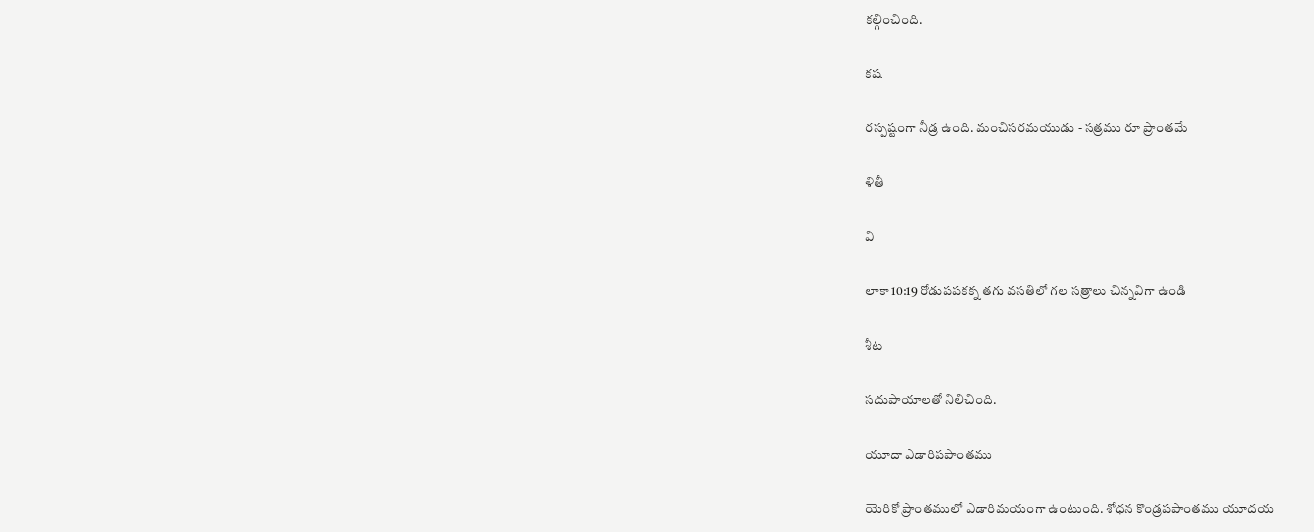కల్గించింది.

కష

రస్పష్టంగా నీడ్ర ఉంది. మంచిసరమయుడు - సత్రము రూ ప్రాంతమే

ళితీ

వి

లాకా 10:19 రోడుపపకక్న తగు వసతిలో గల సత్రాలు చిన్నవిగా ఉండి

శీట

సదుపాయాలతో నిలిచింది.

యూదా ఎడారిపపాంతము

యెరికో ప్రాంతములో ఎడారిమయంగా ఉంటుంది. శోధన కొండ్రపపాంతము యూదయ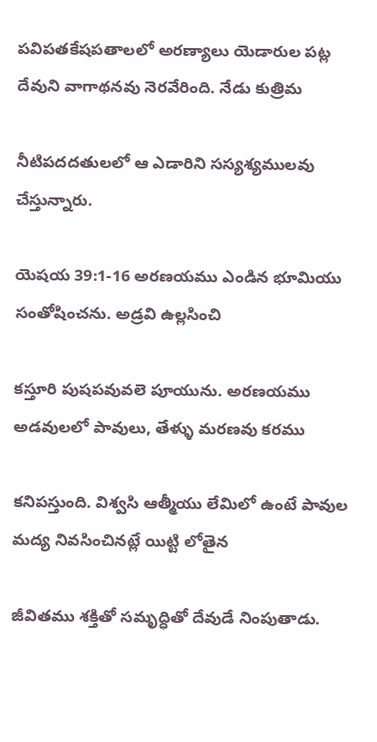పవిపతకేషపతాలలో అరణ్యాలు యెడారుల పట్ల దేవుని వాగాథనవు నెరవేరింది. నేడు కుత్రిమ

నీటిపదదతులలో ఆ ఎడారిని సస్యశ్యములవు చేస్తున్నారు.

యెషయ 39:1-16 అరణయము ఎండిన భూమియు సంతోషించను. అడ్రవి ఉల్లసించి

కస్తూరి పుషపవువలె పూయును. అరణయము అడవులలో పావులు, తేళ్ళు మరణవు కరము

కనిపస్తుంది. విశ్వసి ఆత్మీయు లేమిలో ఉంటే పావుల మద్య నివసించినట్లే యిట్టి లోతైన

జీవితము శక్తితో సమృద్ధితో దేవుడే నింపుతాడు.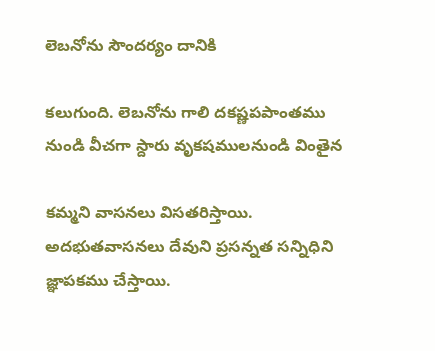లెబనోను సౌందర్యం దానికి

కలుగుంది. లెబనోను గాలి దకష్ణపపాంతము నుండి వీచగా స్దారు వృకషములనుండి వింతైన

కమ్మని వాసనలు విసతరిస్తాయి. అదభుతవాసనలు దేవుని ప్రసన్నత సన్నిధిని జ్ఞాపకము చేస్తాయి.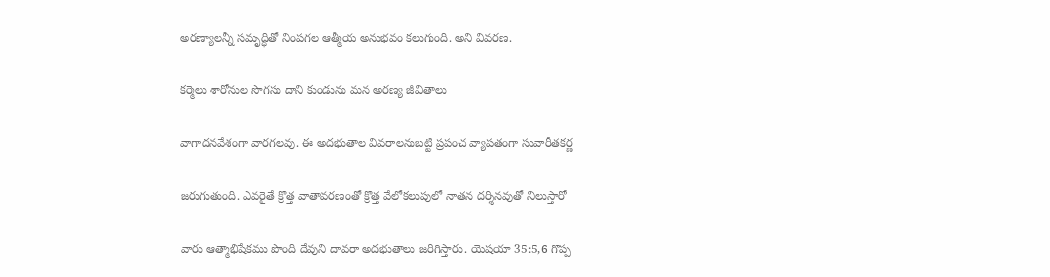అరణ్యాలన్నీ సమృద్ధితో నింపగల ఆత్మీయ అనుభవం కలుగుంది. అని వివరణ.

కర్మెలు శారోనుల సొగసు దాని కుండును మన అరణ్య జీవితాలు

వాగాదనవేశంగా వారగలవు. ఈ అదభుతాల వివరాలనుబట్టి ప్రపంచ వ్యాపతంగా సువారీతకర్ణ

జరుగుతుంది. ఎవరైతే క్రొత్త వాతావరణంతో క్రొత్త వేలోకలుపులో నాతన దర్శినవుతో నిలుస్తారో

వారు ఆత్మాభిషేకము పొంది దేవుని దావరా అదభుతాలు జరిగిస్తారు. యెషయా 35:5,6 గొప్ప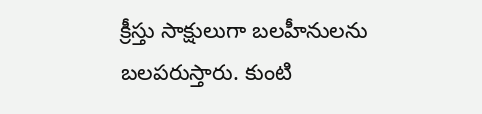క్రీస్తు సాక్షులుగా బలహీనులను బలపరుస్తారు. కుంటి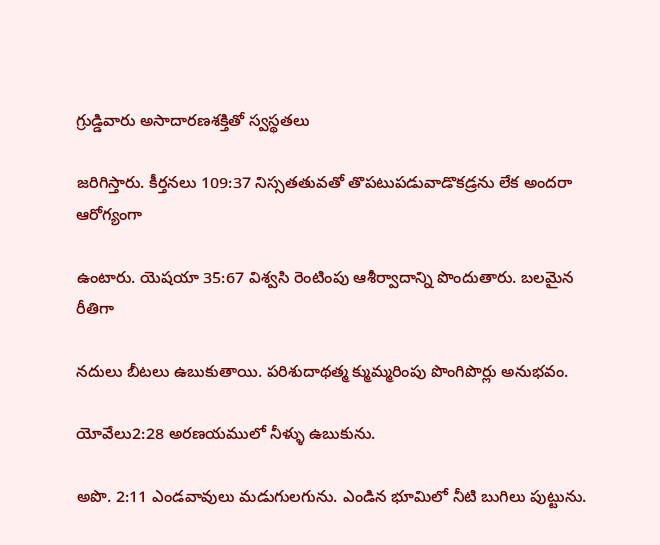గ్రుడ్డివారు అసాదారణశక్తితో స్వస్థతలు

జరిగిస్తారు. కీర్తనలు 109:37 నిస్సతతువతో తొపటుపడువాడొకడ్రను లేక అందరా ఆరోగ్యంగా

ఉంటారు. యెషయా 35:67 విశ్వసి రెంటింపు ఆశీర్వాదాన్ని పొందుతారు. బలమైన రీతిగా

నదులు బీటలు ఉబుకుతాయి. పరిశుదాథత్మ క్ముమ్మరింపు పొంగిపొర్లు అనుభవం.

యోవేలు2:28 అరణయములో నీళ్ళు ఉబుకును.

అపొ. 2:11 ఎండవావులు మడుగులగును. ఎండిన భూమిలో నీటి బుగిలు పుట్టును.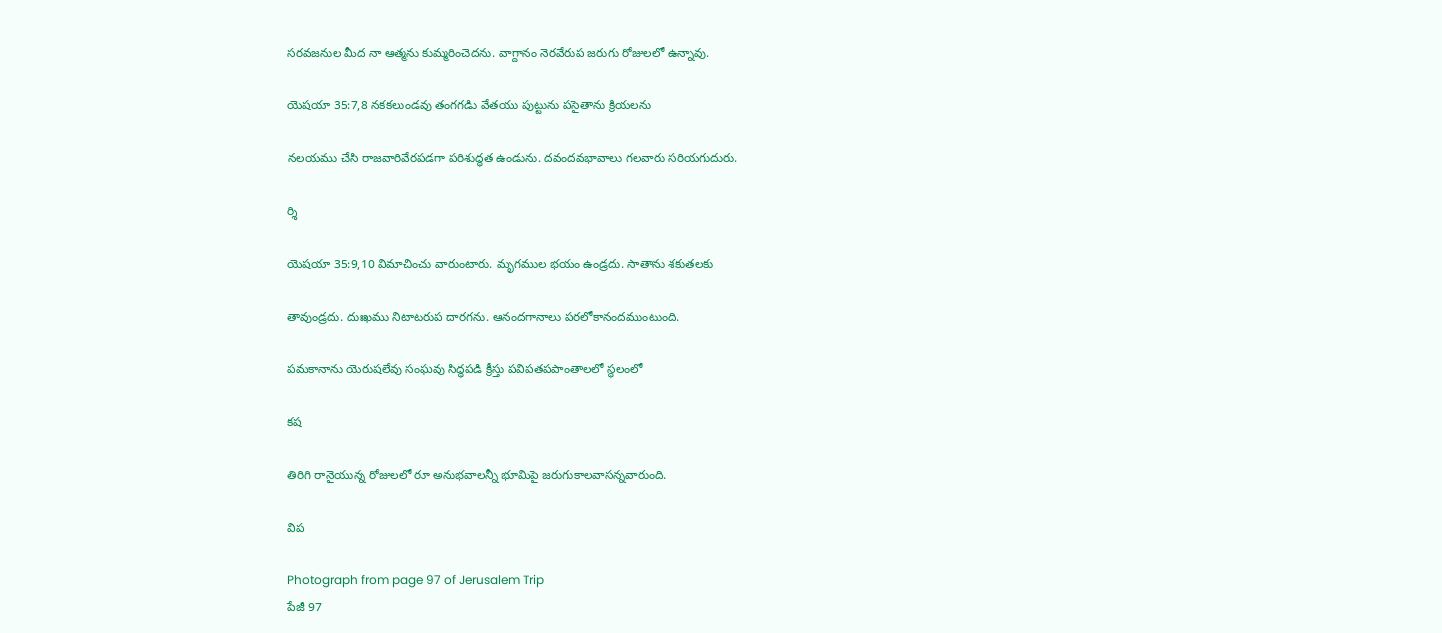సరవజనుల మీద నా ఆత్మను కుమ్మరించెదను. వాగ్దానం నెరవేరుప జరుగు రోజులలో ఉన్నావు.

యెషయా 35:7,8 నకకలుండవు తంగగడిు వేతయు పుట్టును పసైతాను క్రియలను

నలయము చేసి రాజవారివేరపడగా పరిశుద్ధత ఉండును. దవందవభావాలు గలవారు సరియగుదురు.

ర్శి

యెషయా 35:9,10 విమాచించు వారుంటారు. మృగముల భయం ఉండ్రదు. సాతాను శకుతలకు

తావుండ్రదు. దుఃఖము నిటాటరుప దారగను. ఆనందగానాలు పరలోకానందముంటుంది.

పమకానాను యెరుషలేవు సంఘవు సిద్ధపడి క్రీస్తు పవిపతపపాంతాలలో స్థలంలో

కష

తిరిగి రానైయున్న రోజులలో రూ అనుభవాలన్నీ భూమిపై జరుగుకాలవాసన్నవారుంది.

విప

Photograph from page 97 of Jerusalem Trip
పేజీ 97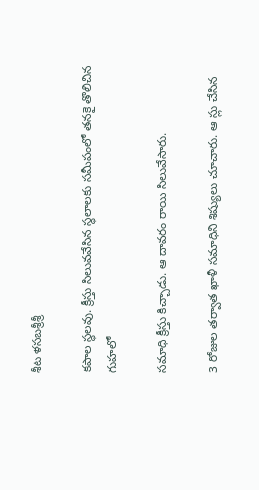శీట ళసబశ్రీశ్రీ

కపాల స్థలవు. క్రీస్తు సిలువవేసిన స్థలాలకు సమీపంలో తనకై తొలిచిన గుహలో

సమాధి క్రీస్తు కిచ్చాడు. ఆ దావరం రాయి సిలువేసారు.

3 రోజుల తర్వాత ఖాళీ సమాధిని శిష్యులు చూచారు. ఆ స్లు చేసిన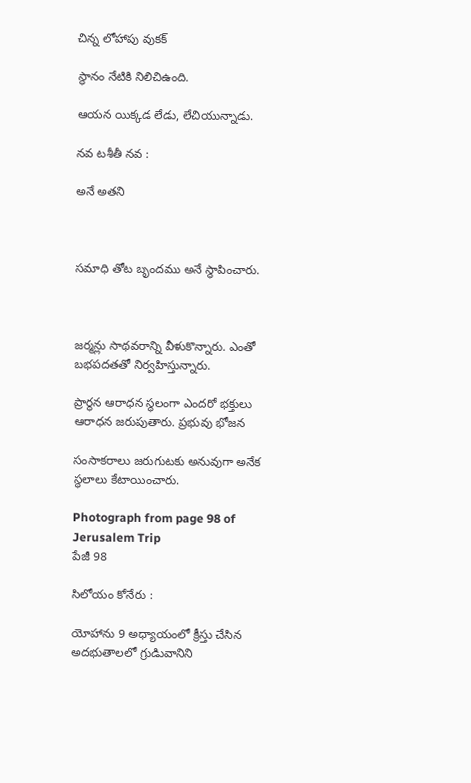చిన్న లోహాపు వుకక్

స్థానం నేటికి నిలిచిఉంది.

ఆయన యిక్కడ లేడు, లేచియున్నాడు.

నవ టశీతీ నవ :

అనే అతని



సమాధి తోట బృందము అనే స్థాపించారు.



జర్మన్లు సాథవరాన్ని వీళుకొన్నారు. ఎంతో బభపదతతో నిర్వహిస్తున్నారు.

ప్రార్థన ఆరాధన స్థలంగా ఎందరో భక్తులు ఆరాధన జరుపుతారు. ప్రభువు భోజన

సంసాకరాలు జరుగుటకు అనువుగా అనేక స్థలాలు కేటాయించారు.

Photograph from page 98 of Jerusalem Trip
పేజీ 98

సిలోయం కోనేరు :

యోహాను 9 అధ్యాయంలో క్రీస్తు చేసిన అదభుతాలలో గ్రుడిువానిని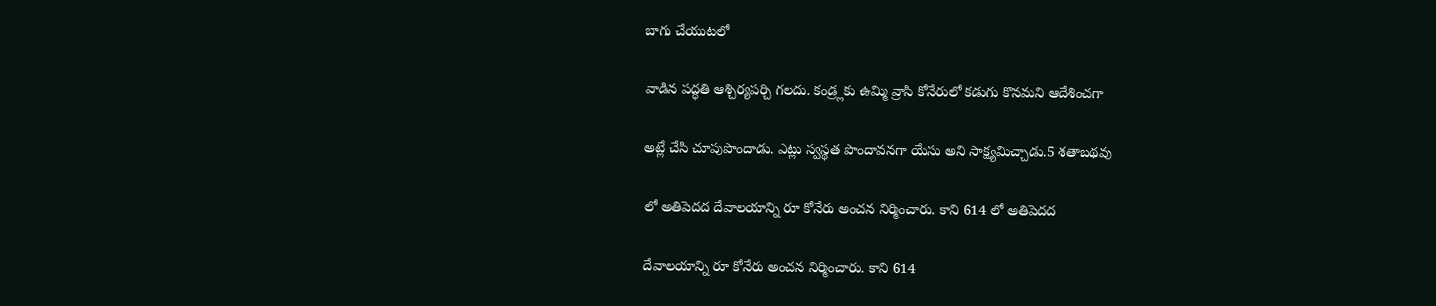బాగు చేయుటలో

వాడిన పద్ధతి ఆశ్చిర్యపర్చి గలదు. కండ్ర్లకు ఉమ్మి వ్రాసి కోనేరులో కడుగు కొనమని ఆదేశించగా

అట్లే చేసి చూపుపొందాడు. ఎట్లు స్వస్థత పొందావనగా యేసు అని సాక్ష్యమిచ్చాడు.5 శతాబథవు

లో అతిపెదద దేవాలయాన్ని రూ కోనేరు అంచన నిర్మించారు. కాని 614 లో అతిపెదద

దేవాలయాన్ని రూ కోనేరు అంచన నిర్మించారు. కాని 614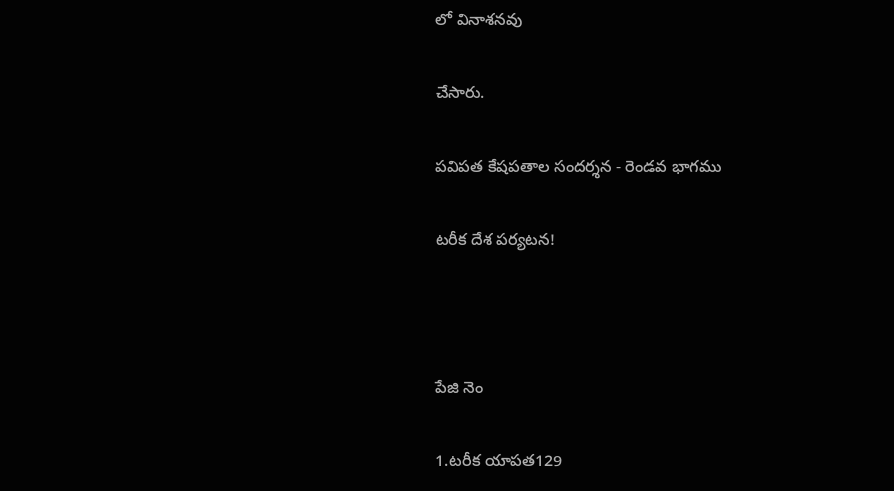లో వినాశనవు

చేసారు.

పవిపత కేషపతాల సందర్శన - రెండవ భాగము

టరీక దేశ పర్యటన!



పేజి నెం

1.టరీక యాపత129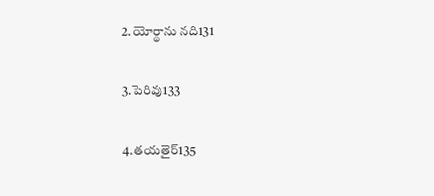2.యోర్థాను నది131

3.పెరివు133

4.తయతైర్135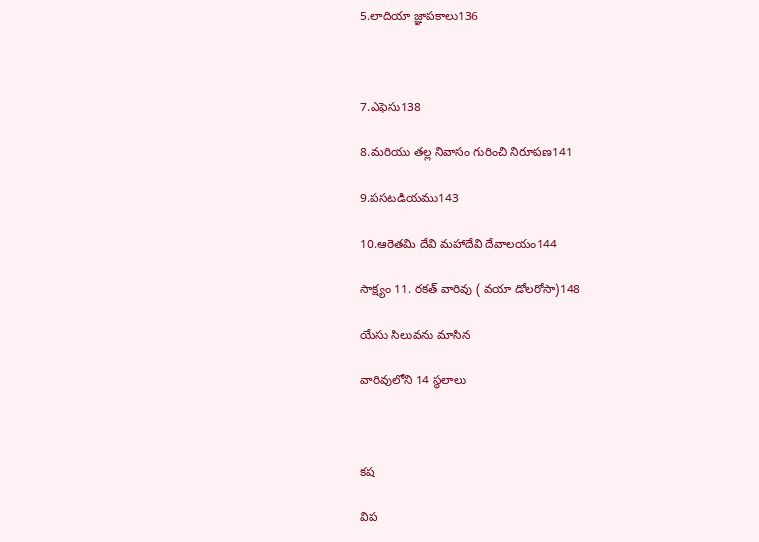5.లాదియా జ్ఞాపకాలు136



7.ఎఫెసు138

8.మరియు తల్ల నివాసం గురించి నిరూపణ141

9.పసటడియము143

10.ఆరెతమి దేవి మహాదేవి దేవాలయం144

సాక్ష్యం 11. రకత్ వారివు ( వయా డోలరోసా)148

యేసు సిలువను మాసిన

వారివులోని 14 స్థలాలు



కష

విప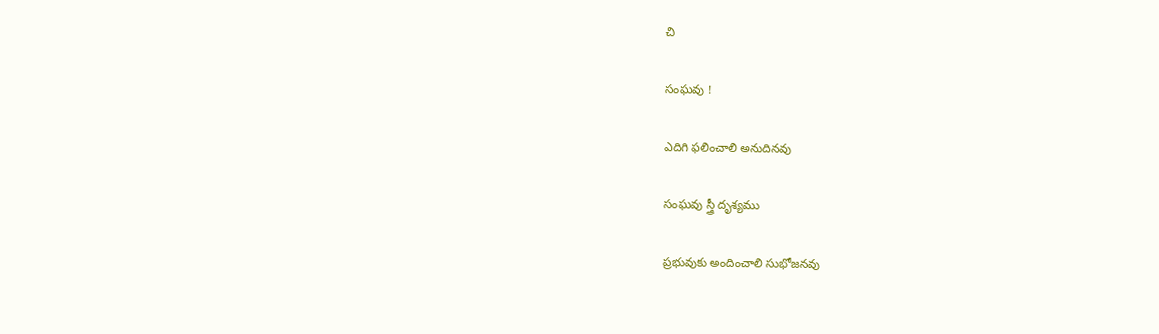చి

సంఘవు !

ఎదిగి ఫలించాలి అనుదినవు

సంఘవు స్త్రీ దృశ్యము

ప్రభువుకు అందించాలి సుభోజనవు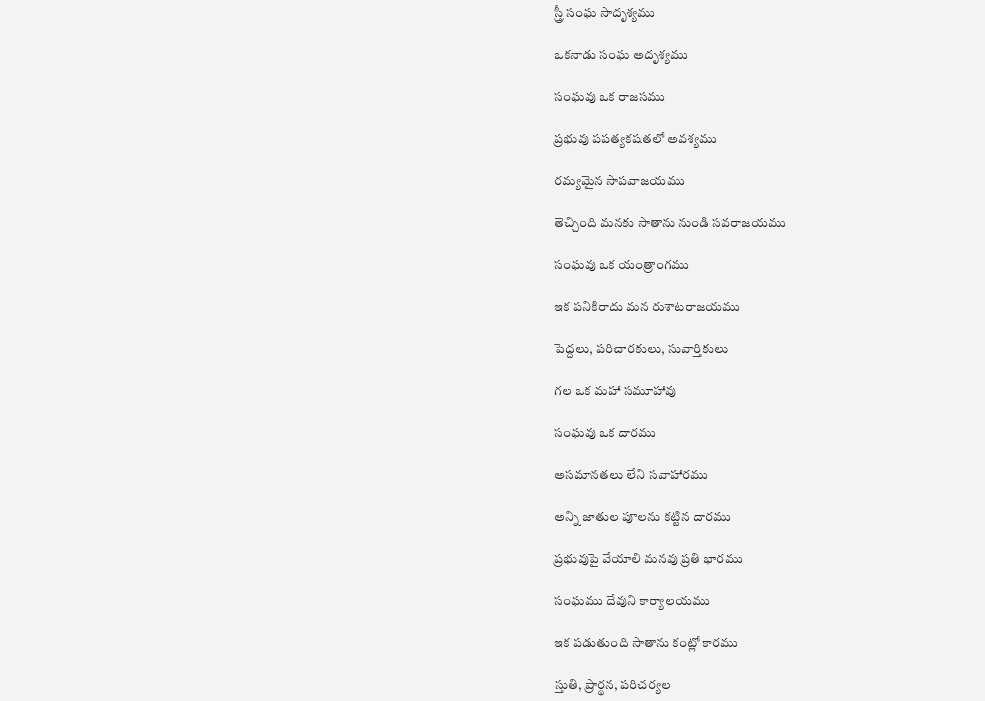స్త్రీ సంఘ సాదృశ్యము

ఒకనాడు సంఘ అదృశ్యము

సంఘవు ఒక రాజసము

ప్రభువు పపత్యకషతలో అవశ్యము

రమ్యమైన సాపవాజయము

తెచ్చింది మనకు సాతాను నుండి సవరాజయము

సంఘవు ఒక యంత్రాంగము

ఇక పనికిరాదు మన రుశాటరాజయము

పెద్దలు, పరిచారకులు, సువార్తికులు

గల ఒక మహా సమూహావు

సంఘవు ఒక దారము

అసమానతలు లేని సవాహారము

అన్ని జాతుల పూలను కట్టిన దారము

ప్రభువుపై వేయాలి మనవు ప్రతి భారము

సంఘము దేవుని కార్యాలయము

ఇక పడుతుంది సాతాను కంట్లో కారము

స్తుతి, ప్రార్థన, పరిచర్యల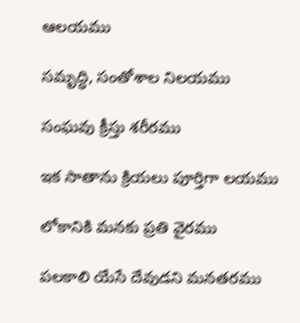ఆలయము

సమృద్ధి, సంతోశాల నిలయము

సంఘవు క్రీస్తు శరీరము

ఇక సాతాను క్రియలు పూర్తిగా లయము

లోకానికి మనకు ప్రతి వైరము

పలకాలి యేసే దేవుడని మనతరము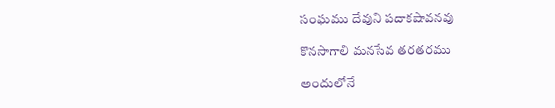సంఘము దేవుని పదాకషావనవు

కొనసాగాలి మనసేవ తరతరము

అందులోనే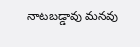నాటబడ్డావు మనవు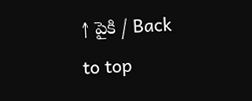↑ పైకి / Back to top